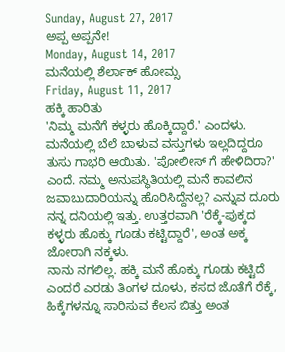Sunday, August 27, 2017
ಅಪ್ಪ ಅಪ್ಪನೇ!
Monday, August 14, 2017
ಮನೆಯಲ್ಲಿ ಶೆರ್ಲಾಕ್ ಹೋಮ್ಸ
Friday, August 11, 2017
ಹಕ್ಕಿ ಹಾರಿತು
'ನಿಮ್ಮ ಮನೆಗೆ ಕಳ್ಳರು ಹೊಕ್ಕಿದ್ದಾರೆ.' ಎಂದಳು. ಮನೆಯಲ್ಲಿ ಬೆಲೆ ಬಾಳುವ ವಸ್ತುಗಳು ಇಲ್ಲದಿದ್ದರೂ ತುಸು ಗಾಭರಿ ಆಯಿತು. 'ಪೋಲೀಸ್ ಗೆ ಹೇಳಿದಿರಾ?' ಎಂದೆ. ನಮ್ಮ ಅನುಪಸ್ಥಿತಿಯಲ್ಲಿ ಮನೆ ಕಾವಲಿನ ಜವಾಬುದಾರಿಯನ್ನು ಹೊರಿಸಿದ್ದೆನಲ್ಲ? ಎನ್ನುವ ದೂರು ನನ್ನ ದನಿಯಲ್ಲಿ ಇತ್ತು. ಉತ್ತರವಾಗಿ 'ರೆಕ್ಕೆ-ಪುಕ್ಕದ ಕಳ್ಳರು ಹೊಕ್ಕು ಗೂಡು ಕಟ್ಟಿದ್ದಾರೆ', ಅಂತ ಅಕ್ಕ ಜೋರಾಗಿ ನಕ್ಕಳು.
ನಾನು ನಗಲಿಲ್ಲ. ಹಕ್ಕಿ ಮನೆ ಹೊಕ್ಕು ಗೂಡು ಕಟ್ಟಿದೆ ಎಂದರೆ ಎರಡು ತಿಂಗಳ ದೂಳು, ಕಸದ ಜೊತೆಗೆ ರೆಕ್ಕೆ, ಹಿಕ್ಕೆಗಳನ್ನೂ ಸಾರಿಸುವ ಕೆಲಸ ಬಿತ್ತು ಅಂತ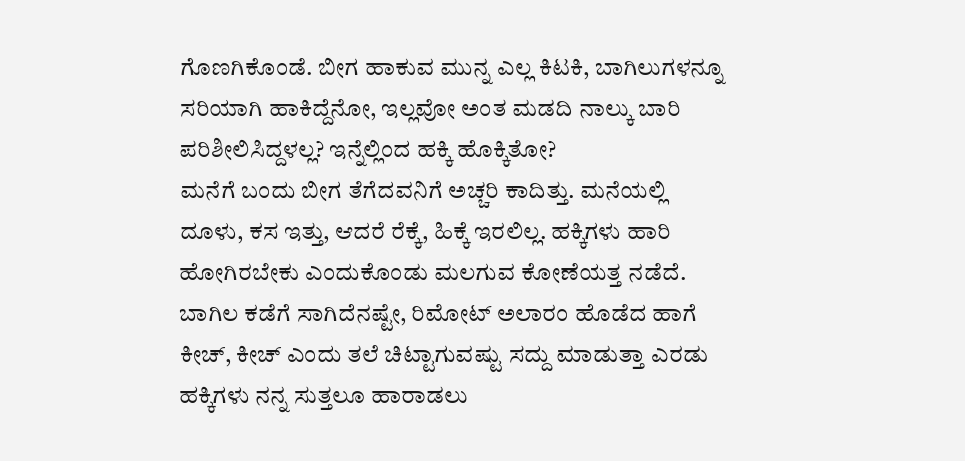ಗೊಣಗಿಕೊಂಡೆ. ಬೀಗ ಹಾಕುವ ಮುನ್ನ ಎಲ್ಲ ಕಿಟಕಿ, ಬಾಗಿಲುಗಳನ್ನೂ ಸರಿಯಾಗಿ ಹಾಕಿದ್ದೆನೋ, ಇಲ್ಲವೋ ಅಂತ ಮಡದಿ ನಾಲ್ಕು ಬಾರಿ ಪರಿಶೀಲಿಸಿದ್ದಳಲ್ಲ? ಇನ್ನೆಲ್ಲಿಂದ ಹಕ್ಕಿ ಹೊಕ್ಕಿತೋ?
ಮನೆಗೆ ಬಂದು ಬೀಗ ತೆಗೆದವನಿಗೆ ಅಚ್ಚರಿ ಕಾದಿತ್ತು. ಮನೆಯಲ್ಲಿ ದೂಳು, ಕಸ ಇತ್ತು, ಆದರೆ ರೆಕ್ಕೆ, ಹಿಕ್ಕೆ ಇರಲಿಲ್ಲ. ಹಕ್ಕಿಗಳು ಹಾರಿ ಹೋಗಿರಬೇಕು ಎಂದುಕೊಂಡು ಮಲಗುವ ಕೋಣೆಯತ್ತ ನಡೆದೆ. ಬಾಗಿಲ ಕಡೆಗೆ ಸಾಗಿದೆನಷ್ಟೇ, ರಿಮೋಟ್ ಅಲಾರಂ ಹೊಡೆದ ಹಾಗೆ ಕೀಚ್, ಕೀಚ್ ಎಂದು ತಲೆ ಚಿಟ್ಟಾಗುವಷ್ಟು ಸದ್ದು ಮಾಡುತ್ತಾ ಎರಡು ಹಕ್ಕಿಗಳು ನನ್ನ ಸುತ್ತಲೂ ಹಾರಾಡಲು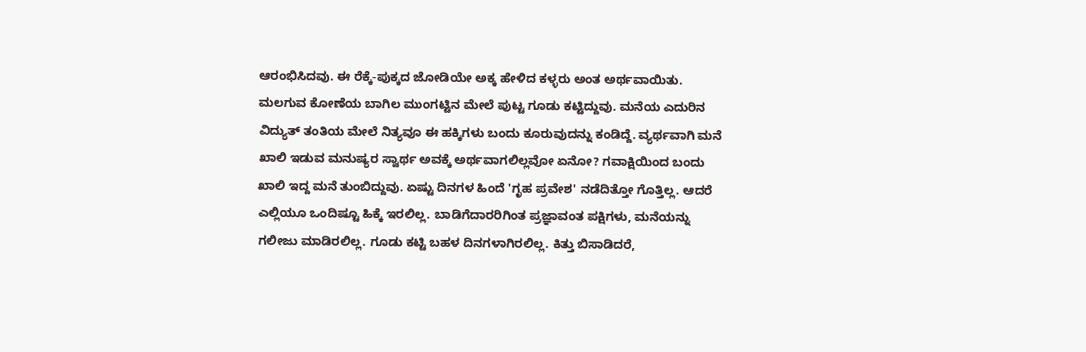ಆರಂಭಿಸಿದವು. ಈ ರೆಕ್ಕೆ-ಪುಕ್ಕದ ಜೋಡಿಯೇ ಅಕ್ಕ ಹೇಳಿದ ಕಳ್ಳರು ಅಂತ ಅರ್ಥವಾಯಿತು.
ಮಲಗುವ ಕೋಣೆಯ ಬಾಗಿಲ ಮುಂಗಟ್ಟಿನ ಮೇಲೆ ಪುಟ್ಟ ಗೂಡು ಕಟ್ಟಿದ್ದುವು. ಮನೆಯ ಎದುರಿನ ವಿದ್ಯುತ್ ತಂತಿಯ ಮೇಲೆ ನಿತ್ಯವೂ ಈ ಹಕ್ಕಿಗಳು ಬಂದು ಕೂರುವುದನ್ನು ಕಂಡಿದ್ದೆ. ವ್ಯರ್ಥವಾಗಿ ಮನೆ ಖಾಲಿ ಇಡುವ ಮನುಷ್ಯರ ಸ್ವಾರ್ಥ ಅವಕ್ಕೆ ಅರ್ಥವಾಗಲಿಲ್ಲವೋ ಏನೋ? ಗವಾಕ್ಷಿಯಿಂದ ಬಂದು ಖಾಲಿ ಇದ್ದ ಮನೆ ತುಂಬಿದ್ದುವು. ಏಷ್ಟು ದಿನಗಳ ಹಿಂದೆ 'ಗೃಹ ಪ್ರವೇಶ' ನಡೆದಿತ್ತೋ ಗೊತ್ತಿಲ್ಲ. ಆದರೆ ಎಲ್ಲಿಯೂ ಒಂದಿಷ್ಟೂ ಹಿಕ್ಕೆ ಇರಲಿಲ್ಲ. ಬಾಡಿಗೆದಾರರಿಗಿಂತ ಪ್ರಜ್ಞಾವಂತ ಪಕ್ಷಿಗಳು, ಮನೆಯನ್ನು ಗಲೀಜು ಮಾಡಿರಲಿಲ್ಲ. ಗೂಡು ಕಟ್ಟಿ ಬಹಳ ದಿನಗಳಾಗಿರಲಿಲ್ಲ. ಕಿತ್ತು ಬಿಸಾಡಿದರೆ,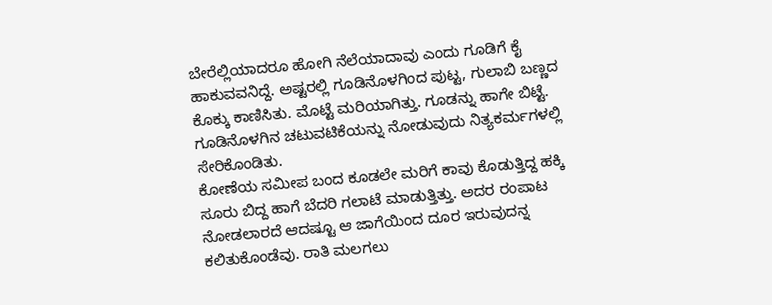ಬೇರೆಲ್ಲಿಯಾದರೂ ಹೋಗಿ ನೆಲೆಯಾದಾವು ಎಂದು ಗೂಡಿಗೆ ಕೈ ಹಾಕುವವನಿದ್ದೆ. ಅಷ್ಟರಲ್ಲಿ ಗೂಡಿನೊಳಗಿಂದ ಪುಟ್ಟ, ಗುಲಾಬಿ ಬಣ್ಣದ ಕೊಕ್ಕು ಕಾಣಿಸಿತು. ಮೊಟ್ಟೆ ಮರಿಯಾಗಿತ್ತು. ಗೂಡನ್ನು ಹಾಗೇ ಬಿಟ್ಟೆ. ಗೂಡಿನೊಳಗಿನ ಚಟುವಟಿಕೆಯನ್ನು ನೋಡುವುದು ನಿತ್ಯಕರ್ಮಗಳಲ್ಲಿ ಸೇರಿಕೊಂಡಿತು.
ಕೋಣೆಯ ಸಮೀಪ ಬಂದ ಕೂಡಲೇ ಮರಿಗೆ ಕಾವು ಕೊಡುತ್ತಿದ್ದ ಹಕ್ಕಿ ಸೂರು ಬಿದ್ದ ಹಾಗೆ ಬೆದರಿ ಗಲಾಟೆ ಮಾಡುತ್ತಿತ್ತು. ಅದರ ರಂಪಾಟ ನೋಡಲಾರದೆ ಆದಷ್ಟೂ ಆ ಜಾಗೆಯಿಂದ ದೂರ ಇರುವುದನ್ನ ಕಲಿತುಕೊಂಡೆವು. ರಾತಿ ಮಲಗಲು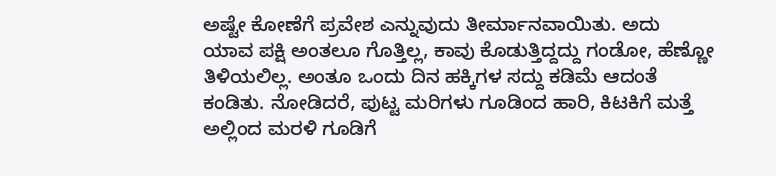ಅಷ್ಟೇ ಕೋಣೆಗೆ ಪ್ರವೇಶ ಎನ್ನುವುದು ತೀರ್ಮಾನವಾಯಿತು. ಅದು ಯಾವ ಪಕ್ಷಿ ಅಂತಲೂ ಗೊತ್ತಿಲ್ಲ, ಕಾವು ಕೊಡುತ್ತಿದ್ದದ್ದು ಗಂಡೋ, ಹೆಣ್ಣೋ ತಿಳಿಯಲಿಲ್ಲ. ಅಂತೂ ಒಂದು ದಿನ ಹಕ್ಕಿಗಳ ಸದ್ದು ಕಡಿಮೆ ಆದಂತೆ ಕಂಡಿತು. ನೋಡಿದರೆ, ಪುಟ್ಟ ಮರಿಗಳು ಗೂಡಿಂದ ಹಾರಿ, ಕಿಟಕಿಗೆ ಮತ್ತೆ ಅಲ್ಲಿಂದ ಮರಳಿ ಗೂಡಿಗೆ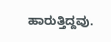ಹಾರುತ್ತಿದ್ದವು.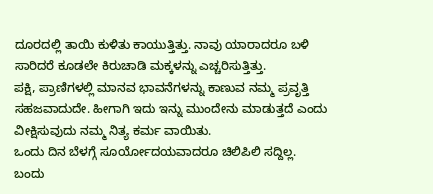ದೂರದಲ್ಲಿ ತಾಯಿ ಕುಳಿತು ಕಾಯುತ್ತಿತ್ತು. ನಾವು ಯಾರಾದರೂ ಬಳಿ ಸಾರಿದರೆ ಕೂಡಲೇ ಕಿರುಚಾಡಿ ಮಕ್ಕಳನ್ನು ಎಚ್ಚರಿಸುತ್ತಿತ್ತು.
ಪಕ್ಷಿ, ಪ್ರಾಣಿಗಳಲ್ಲಿ ಮಾನವ ಭಾವನೆಗಳನ್ನು ಕಾಣುವ ನಮ್ಮ ಪ್ರವೃತ್ತಿ ಸಹಜವಾದುದೇ. ಹೀಗಾಗಿ ಇದು ಇನ್ನು ಮುಂದೇನು ಮಾಡುತ್ತದೆ ಎಂದು ವೀಕ್ಷಿಸುವುದು ನಮ್ಮ ನಿತ್ಯ ಕರ್ಮ ವಾಯಿತು.
ಒಂದು ದಿನ ಬೆಳಗ್ಗೆ ಸೂರ್ಯೋದಯವಾದರೂ ಚಿಲಿಪಿಲಿ ಸದ್ದಿಲ್ಲ. ಬಂದು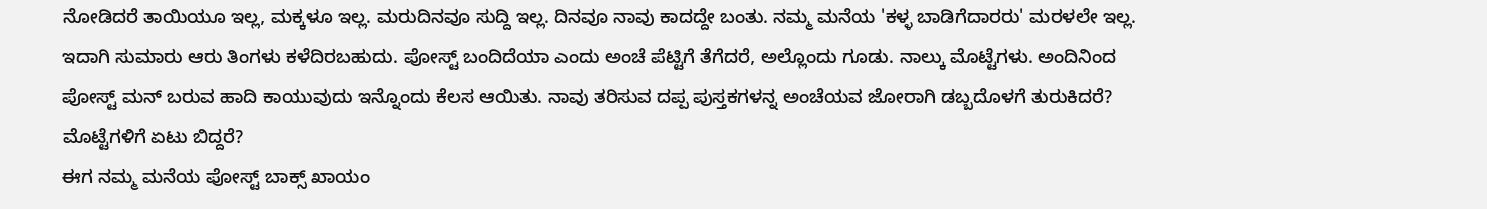ನೋಡಿದರೆ ತಾಯಿಯೂ ಇಲ್ಲ, ಮಕ್ಕಳೂ ಇಲ್ಲ. ಮರುದಿನವೂ ಸುದ್ದಿ ಇಲ್ಲ. ದಿನವೂ ನಾವು ಕಾದದ್ದೇ ಬಂತು. ನಮ್ಮ ಮನೆಯ 'ಕಳ್ಳ ಬಾಡಿಗೆದಾರರು' ಮರಳಲೇ ಇಲ್ಲ.
ಇದಾಗಿ ಸುಮಾರು ಆರು ತಿಂಗಳು ಕಳೆದಿರಬಹುದು. ಪೋಸ್ಟ್ ಬಂದಿದೆಯಾ ಎಂದು ಅಂಚೆ ಪೆಟ್ಟಿಗೆ ತೆಗೆದರೆ, ಅಲ್ಲೊಂದು ಗೂಡು. ನಾಲ್ಕು ಮೊಟ್ಟೆಗಳು. ಅಂದಿನಿಂದ ಪೋಸ್ಟ್ ಮನ್ ಬರುವ ಹಾದಿ ಕಾಯುವುದು ಇನ್ನೊಂದು ಕೆಲಸ ಆಯಿತು. ನಾವು ತರಿಸುವ ದಪ್ಪ ಪುಸ್ತಕಗಳನ್ನ ಅಂಚೆಯವ ಜೋರಾಗಿ ಡಬ್ಬದೊಳಗೆ ತುರುಕಿದರೆ? ಮೊಟ್ಟೆಗಳಿಗೆ ಏಟು ಬಿದ್ದರೆ?
ಈಗ ನಮ್ಮ ಮನೆಯ ಪೋಸ್ಟ್ ಬಾಕ್ಸ್ ಖಾಯಂ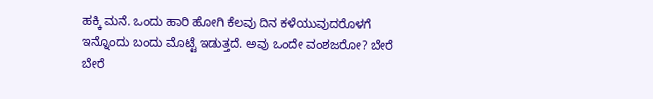ಹಕ್ಕಿ ಮನೆ. ಒಂದು ಹಾರಿ ಹೋಗಿ ಕೆಲವು ದಿನ ಕಳೆಯುವುದರೊಳಗೆ ಇನ್ನೊಂದು ಬಂದು ಮೊಟ್ಟೆ ಇಡುತ್ತದೆ. ಅವು ಒಂದೇ ವಂಶಜರೋ? ಬೇರೆ ಬೇರೆ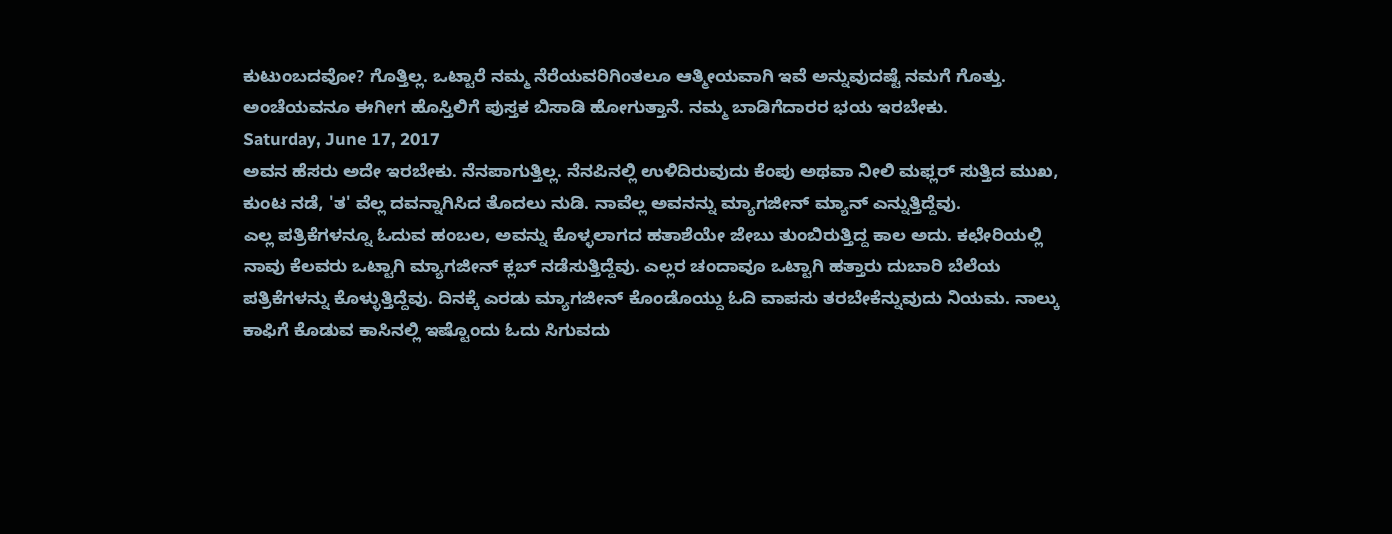ಕುಟುಂಬದವೋ? ಗೊತ್ತಿಲ್ಲ. ಒಟ್ಟಾರೆ ನಮ್ಮ ನೆರೆಯವರಿಗಿಂತಲೂ ಆತ್ಮೀಯವಾಗಿ ಇವೆ ಅನ್ನುವುದಷ್ಟೆ ನಮಗೆ ಗೊತ್ತು. ಅಂಚೆಯವನೂ ಈಗೀಗ ಹೊಸ್ತಿಲಿಗೆ ಪುಸ್ತಕ ಬಿಸಾಡಿ ಹೋಗುತ್ತಾನೆ. ನಮ್ಮ ಬಾಡಿಗೆದಾರರ ಭಯ ಇರಬೇಕು.
Saturday, June 17, 2017
ಅವನ ಹೆಸರು ಅದೇ ಇರಬೇಕು. ನೆನಪಾಗುತ್ತಿಲ್ಲ. ನೆನಪಿನಲ್ಲಿ ಉಳಿದಿರುವುದು ಕೆಂಪು ಅಥವಾ ನೀಲಿ ಮಫ್ಲರ್ ಸುತ್ತಿದ ಮುಖ, ಕುಂಟ ನಡೆ, 'ತ' ವೆಲ್ಲ ದವನ್ನಾಗಿಸಿದ ತೊದಲು ನುಡಿ. ನಾವೆಲ್ಲ ಅವನನ್ನು ಮ್ಯಾಗಜೀನ್ ಮ್ಯಾನ್ ಎನ್ನುತ್ತಿದ್ದೆವು.
ಎಲ್ಲ ಪತ್ರಿಕೆಗಳನ್ನೂ ಓದುವ ಹಂಬಲ, ಅವನ್ನು ಕೊಳ್ಳಲಾಗದ ಹತಾಶೆಯೇ ಜೇಬು ತುಂಬಿರುತ್ತಿದ್ದ ಕಾಲ ಅದು. ಕಛೇರಿಯಲ್ಲಿ ನಾವು ಕೆಲವರು ಒಟ್ಟಾಗಿ ಮ್ಯಾಗಜೀನ್ ಕ್ಲಬ್ ನಡೆಸುತ್ತಿದ್ದೆವು. ಎಲ್ಲರ ಚಂದಾವೂ ಒಟ್ಟಾಗಿ ಹತ್ತಾರು ದುಬಾರಿ ಬೆಲೆಯ ಪತ್ರಿಕೆಗಳನ್ನು ಕೊಳ್ಳುತ್ತಿದ್ದೆವು. ದಿನಕ್ಕೆ ಎರಡು ಮ್ಯಾಗಜೀನ್ ಕೊಂಡೊಯ್ದು ಓದಿ ವಾಪಸು ತರಬೇಕೆನ್ನುವುದು ನಿಯಮ. ನಾಲ್ಕು ಕಾಫಿಗೆ ಕೊಡುವ ಕಾಸಿನಲ್ಲಿ ಇಷ್ಟೊಂದು ಓದು ಸಿಗುವದು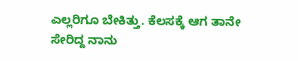ಎಲ್ಲರಿಗೂ ಬೇಕಿತ್ತು. ಕೆಲಸಕ್ಕೆ ಆಗ ತಾನೇ ಸೇರಿದ್ದ ನಾನು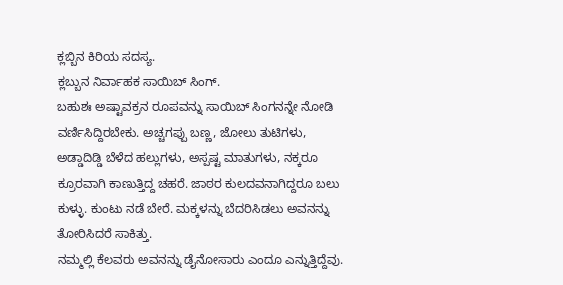ಕ್ಲಬ್ಬಿನ ಕಿರಿಯ ಸದಸ್ಯ.
ಕ್ಲಬ್ಬುನ ನಿರ್ವಾಹಕ ಸಾಯಿಬ್ ಸಿಂಗ್.
ಬಹುಶಃ ಅಷ್ಟಾವಕ್ರನ ರೂಪವನ್ನು ಸಾಯಿಬ್ ಸಿಂಗನನ್ನೇ ನೋಡಿ ವರ್ಣಿಸಿದ್ದಿರಬೇಕು. ಅಚ್ಚಗಪ್ಪು ಬಣ್ಣ, ಜೋಲು ತುಟಿಗಳು, ಅಡ್ಡಾದಿಡ್ಡಿ ಬೆಳೆದ ಹಲ್ಲುಗಳು, ಅಸ್ಪಷ್ಟ ಮಾತುಗಳು, ನಕ್ಕರೂ ಕ್ರೂರವಾಗಿ ಕಾಣುತ್ತಿದ್ದ ಚಹರೆ. ಜಾಠರ ಕುಲದವನಾಗಿದ್ದರೂ ಬಲು ಕುಳ್ಳು. ಕುಂಟು ನಡೆ ಬೇರೆ. ಮಕ್ಕಳನ್ನು ಬೆದರಿಸಿಡಲು ಅವನನ್ನು ತೋರಿಸಿದರೆ ಸಾಕಿತ್ತು.
ನಮ್ಮಲ್ಲಿ ಕೆಲವರು ಅವನನ್ನು ಡೈನೋಸಾರು ಎಂದೂ ಎನ್ನುತ್ತಿದ್ದೆವು.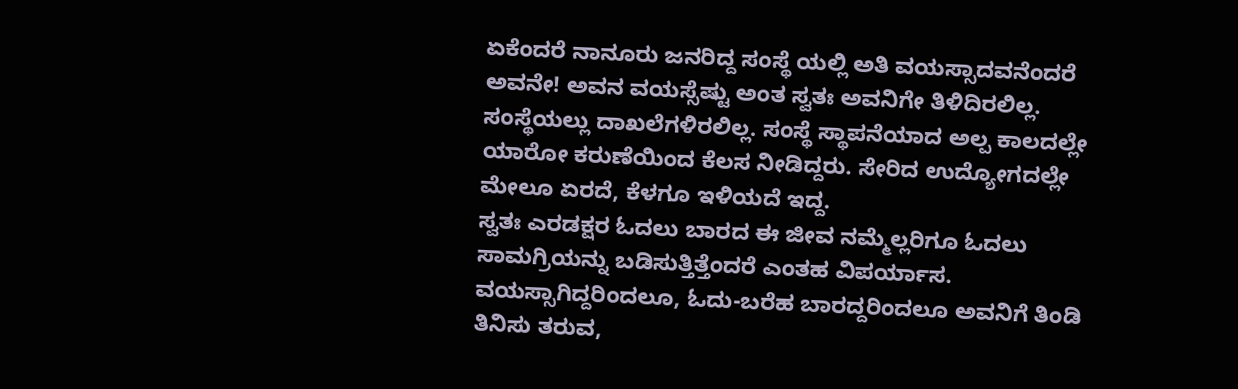ಏಕೆಂದರೆ ನಾನೂರು ಜನರಿದ್ದ ಸಂಸ್ಥೆ ಯಲ್ಲಿ ಅತಿ ವಯಸ್ಸಾದವನೆಂದರೆ ಅವನೇ! ಅವನ ವಯಸ್ಸೆಷ್ಟು ಅಂತ ಸ್ವತಃ ಅವನಿಗೇ ತಿಳಿದಿರಲಿಲ್ಲ. ಸಂಸ್ಥೆಯಲ್ಲು ದಾಖಲೆಗಳಿರಲಿಲ್ಲ. ಸಂಸ್ಥೆ ಸ್ಥಾಪನೆಯಾದ ಅಲ್ಪ ಕಾಲದಲ್ಲೇ ಯಾರೋ ಕರುಣೆಯಿಂದ ಕೆಲಸ ನೀಡಿದ್ದರು. ಸೇರಿದ ಉದ್ಯೋಗದಲ್ಲೇ ಮೇಲೂ ಏರದೆ, ಕೆಳಗೂ ಇಳಿಯದೆ ಇದ್ದ.
ಸ್ವತಃ ಎರಡಕ್ಷರ ಓದಲು ಬಾರದ ಈ ಜೀವ ನಮ್ಮೆಲ್ಲರಿಗೂ ಓದಲು ಸಾಮಗ್ರಿಯನ್ನು ಬಡಿಸುತ್ತಿತ್ತೆಂದರೆ ಎಂತಹ ವಿಪರ್ಯಾಸ. ವಯಸ್ಸಾಗಿದ್ದರಿಂದಲೂ, ಓದು-ಬರೆಹ ಬಾರದ್ದರಿಂದಲೂ ಅವನಿಗೆ ತಿಂಡಿ ತಿನಿಸು ತರುವ,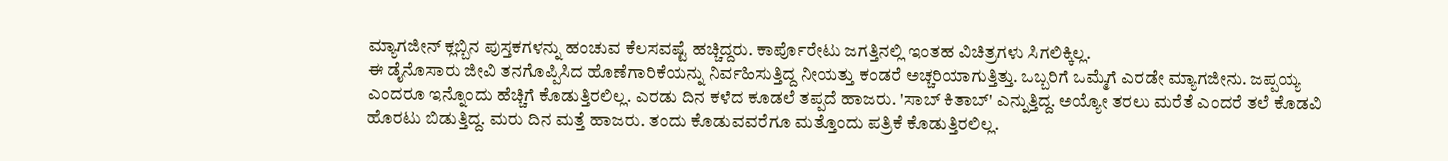ಮ್ಯಾಗಜೀನ್ ಕ್ಲಬ್ಬಿನ ಪುಸ್ತಕಗಳನ್ನು ಹಂಚುವ ಕೆಲಸವಷ್ಟೆ ಹಚ್ಚಿದ್ದರು. ಕಾರ್ಪೊರೇಟು ಜಗತ್ತಿನಲ್ಲಿ ಇಂತಹ ವಿಚಿತ್ರಗಳು ಸಿಗಲಿಕ್ಕಿಲ್ಲ.
ಈ ಡೈನೊಸಾರು ಜೀವಿ ತನಗೊಪ್ಪಿಸಿದ ಹೊಣೆಗಾರಿಕೆಯನ್ನು ನಿರ್ವಹಿಸುತ್ತಿದ್ದ ನೀಯತ್ತು ಕಂಡರೆ ಅಚ್ಚರಿಯಾಗುತ್ತಿತ್ತು. ಒಬ್ಬರಿಗೆ ಒಮ್ಮೆಗೆ ಎರಡೇ ಮ್ಯಾಗಜೀನು. ಜಪ್ಪಯ್ಯ ಎಂದರೂ ಇನ್ನೊಂದು ಹೆಚ್ಚಿಗೆ ಕೊಡುತ್ತಿರಲಿಲ್ಲ. ಎರಡು ದಿನ ಕಳೆದ ಕೂಡಲೆ ತಪ್ಪದೆ ಹಾಜರು. 'ಸಾಬ್ ಕಿತಾಬ್' ಎನ್ನುತ್ತಿದ್ದ. ಅಯ್ಯೋ ತರಲು ಮರೆತೆ ಎಂದರೆ ತಲೆ ಕೊಡವಿ ಹೊರಟು ಬಿಡುತ್ತಿದ್ದ. ಮರು ದಿನ ಮತ್ತೆ ಹಾಜರು. ತಂದು ಕೊಡುವವರೆಗೂ ಮತ್ತೊಂದು ಪತ್ರಿಕೆ ಕೊಡುತ್ತಿರಲಿಲ್ಲ.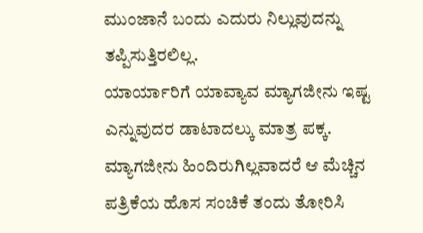ಮುಂಜಾನೆ ಬಂದು ಎದುರು ನಿಲ್ಲುವುದನ್ನು ತಪ್ಪಿಸುತ್ತಿರಲಿಲ್ಲ.
ಯಾರ್ಯಾರಿಗೆ ಯಾವ್ಯಾವ ಮ್ಯಾಗಜೀನು ಇಷ್ಟ ಎನ್ನುವುದರ ಡಾಟಾದಲ್ಕು ಮಾತ್ರ ಪಕ್ಕ. ಮ್ಯಾಗಜೀನು ಹಿಂದಿರುಗಿಲ್ಲವಾದರೆ ಆ ಮೆಚ್ಚಿನ ಪತ್ರಿಕೆಯ ಹೊಸ ಸಂಚಿಕೆ ತಂದು ತೋರಿಸಿ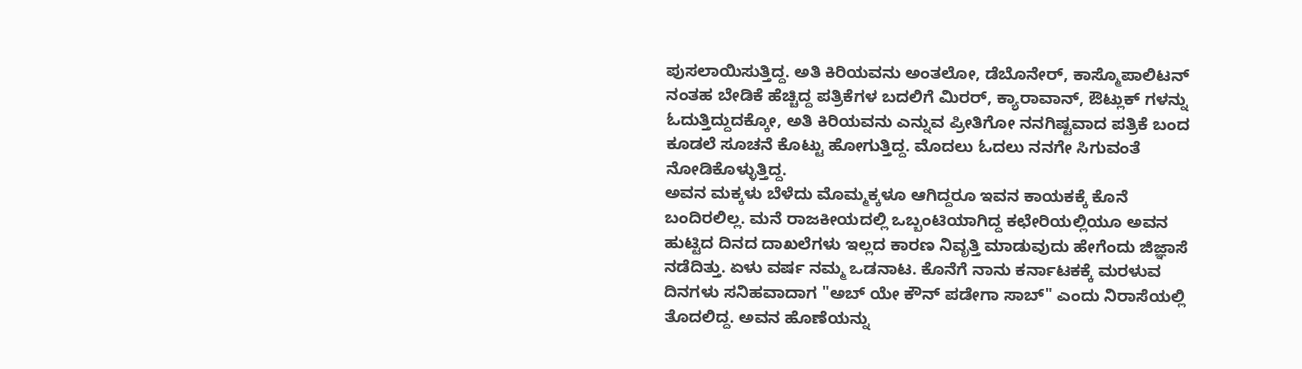ಪುಸಲಾಯಿಸುತ್ತಿದ್ದ. ಅತಿ ಕಿರಿಯವನು ಅಂತಲೋ, ಡೆಬೊನೇರ್, ಕಾಸ್ಮೊಪಾಲಿಟನ್ ನಂತಹ ಬೇಡಿಕೆ ಹೆಚ್ಚಿದ್ದ ಪತ್ರಿಕೆಗಳ ಬದಲಿಗೆ ಮಿರರ್, ಕ್ಯಾರಾವಾನ್, ಔಟ್ಲುಕ್ ಗಳನ್ನು ಓದುತ್ತಿದ್ದುದಕ್ಕೋ, ಅತಿ ಕಿರಿಯವನು ಎನ್ನುವ ಪ್ರೀತಿಗೋ ನನಗಿಷ್ಟವಾದ ಪತ್ರಿಕೆ ಬಂದ ಕೂಡಲೆ ಸೂಚನೆ ಕೊಟ್ಟು ಹೋಗುತ್ತಿದ್ದ. ಮೊದಲು ಓದಲು ನನಗೇ ಸಿಗುವಂತೆ ನೋಡಿಕೊಳ್ಳುತ್ತಿದ್ದ.
ಅವನ ಮಕ್ಕಳು ಬೆಳೆದು ಮೊಮ್ಮಕ್ಕಳೂ ಆಗಿದ್ದರೂ ಇವನ ಕಾಯಕಕ್ಕೆ ಕೊನೆ ಬಂದಿರಲಿಲ್ಲ. ಮನೆ ರಾಜಕೀಯದಲ್ಲಿ ಒಬ್ಬಂಟಿಯಾಗಿದ್ದ ಕಛೇರಿಯಲ್ಲಿಯೂ ಅವನ ಹುಟ್ಟಿದ ದಿನದ ದಾಖಲೆಗಳು ಇಲ್ಲದ ಕಾರಣ ನಿವೃತ್ತಿ ಮಾಡುವುದು ಹೇಗೆಂದು ಜಿಜ್ಞಾಸೆ ನಡೆದಿತ್ತು. ಏಳು ವರ್ಷ ನಮ್ಮ ಒಡನಾಟ. ಕೊನೆಗೆ ನಾನು ಕರ್ನಾಟಕಕ್ಕೆ ಮರಳುವ ದಿನಗಳು ಸನಿಹವಾದಾಗ "ಅಬ್ ಯೇ ಕೌನ್ ಪಡೇಗಾ ಸಾಬ್" ಎಂದು ನಿರಾಸೆಯಲ್ಲಿ ತೊದಲಿದ್ದ. ಅವನ ಹೊಣೆಯನ್ನು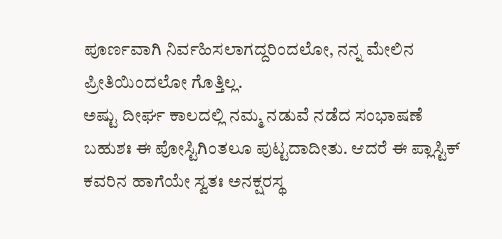ಪೂರ್ಣವಾಗಿ ನಿರ್ವಹಿಸಲಾಗದ್ದರಿಂದಲೋ, ನನ್ನ ಮೇಲಿನ ಪ್ರೀತಿಯಿಂದಲೋ ಗೊತ್ತಿಲ್ಲ.
ಅಷ್ಟು ದೀರ್ಘ ಕಾಲದಲ್ಲಿ ನಮ್ಮ ನಡುವೆ ನಡೆದ ಸಂಭಾಷಣೆ ಬಹುಶಃ ಈ ಪೋಸ್ಟಿಗಿಂತಲೂ ಪುಟ್ಟದಾದೀತು. ಆದರೆ ಈ ಪ್ಲಾಸ್ಟಿಕ್ ಕವರಿನ ಹಾಗೆಯೇ ಸ್ವತಃ ಅನಕ್ಷರಸ್ಥ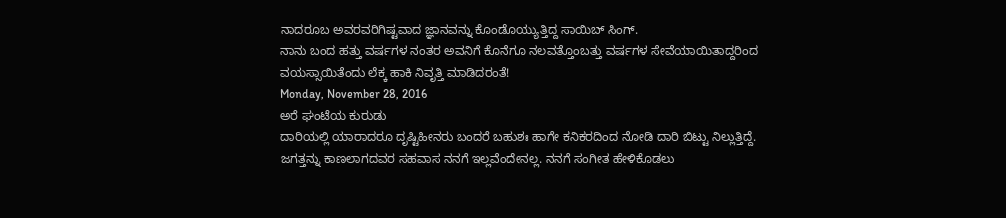ನಾದರೂಬ ಅವರವರಿಗಿಷ್ಟವಾದ ಜ್ಞಾನವನ್ನು ಕೊಂಡೊಯ್ಯುತ್ತಿದ್ದ ಸಾಯಿಬ್ ಸಿಂಗ್.
ನಾನು ಬಂದ ಹತ್ತು ವರ್ಷಗಳ ನಂತರ ಅವನಿಗೆ ಕೊನೆಗೂ ನಲವತ್ತೊಂಬತ್ತು ವರ್ಷಗಳ ಸೇವೆಯಾಯಿತಾದ್ದರಿಂದ ವಯಸ್ಸಾಯಿತೆಂದು ಲೆಕ್ಕ ಹಾಕಿ ನಿವೃತ್ತಿ ಮಾಡಿದರಂತೆ!
Monday, November 28, 2016
ಅರೆ ಘಂಟೆಯ ಕುರುಡು
ದಾರಿಯಲ್ಲಿ ಯಾರಾದರೂ ದೃಷ್ಟಿಹೀನರು ಬಂದರೆ ಬಹುಶಃ ಹಾಗೇ ಕನಿಕರದಿಂದ ನೋಡಿ ದಾರಿ ಬಿಟ್ಟು ನಿಲ್ಲುತ್ತಿದ್ದೆ. ಜಗತ್ತನ್ನು ಕಾಣಲಾಗದವರ ಸಹವಾಸ ನನಗೆ ಇಲ್ಲವೆಂದೇನಲ್ಲ. ನನಗೆ ಸಂಗೀತ ಹೇಳಿಕೊಡಲು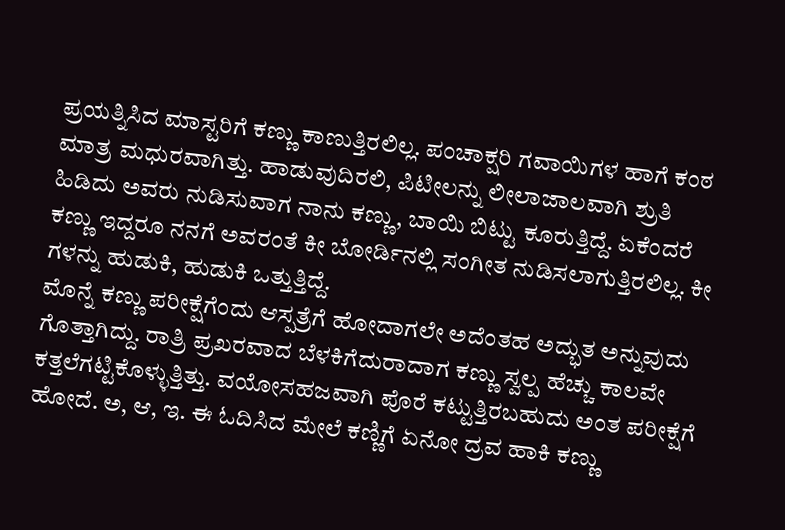ಪ್ರಯತ್ನಿಸಿದ ಮಾಸ್ಟರಿಗೆ ಕಣ್ಣು ಕಾಣುತ್ತಿರಲಿಲ್ಲ. ಪಂಚಾಕ್ಷರಿ ಗವಾಯಿಗಳ ಹಾಗೆ ಕಂಠ ಮಾತ್ರ ಮಧುರವಾಗಿತ್ತು. ಹಾಡುವುದಿರಲಿ, ಪಿಟೀಲನ್ನು ಲೀಲಾಜಾಲವಾಗಿ ಶ್ರುತಿ ಹಿಡಿದು ಅವರು ನುಡಿಸುವಾಗ ನಾನು ಕಣ್ಣು, ಬಾಯಿ ಬಿಟ್ಟು ಕೂರುತ್ತಿದ್ದೆ. ಏಕೆಂದರೆ ಕಣ್ಣು ಇದ್ದರೂ ನನಗೆ ಅವರಂತೆ ಕೀ ಬೋರ್ಡಿನಲ್ಲಿ ಸಂಗೀತ ನುಡಿಸಲಾಗುತ್ತಿರಲಿಲ್ಲ. ಕೀ ಗಳನ್ನು ಹುಡುಕಿ, ಹುಡುಕಿ ಒತ್ತುತ್ತಿದ್ದೆ.
ಮೊನ್ನೆ ಕಣ್ಣು ಪರೀಕ್ಷೆಗೆಂದು ಆಸ್ಪತ್ರೆಗೆ ಹೋದಾಗಲೇ ಅದೆಂತಹ ಅದ್ಭುತ ಅನ್ನುವುದು ಗೊತ್ತಾಗಿದ್ದು. ರಾತ್ರಿ ಪ್ರಖರವಾದ ಬೆಳಕಿಗೆದುರಾದಾಗ ಕಣ್ಣು ಸ್ವಲ್ಪ ಹೆಚ್ಚು ಕಾಲವೇ ಕತ್ತಲೆಗಟ್ಟಿಕೊಳ್ಳುತ್ತಿತ್ತು. ವಯೋಸಹಜವಾಗಿ ಪೊರೆ ಕಟ್ಟುತ್ತಿರಬಹುದು ಅಂತ ಪರೀಕ್ಷೆಗೆ ಹೋದೆ. ಅ, ಆ, ಇ. ಈ ಓದಿಸಿದ ಮೇಲೆ ಕಣ್ಣಿಗೆ ಏನೋ ದ್ರವ ಹಾಕಿ ಕಣ್ಣು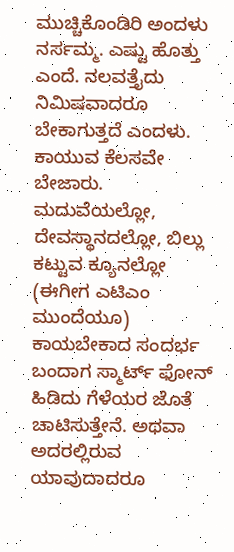ಮುಚ್ಚಿಕೊಂಡಿರಿ ಅಂದಳು ನರ್ಸಮ್ಮ. ಎಷ್ಟು ಹೊತ್ತು ಎಂದೆ. ನಲವತ್ತೈದು ನಿಮಿಷವಾದರೂ ಬೇಕಾಗುತ್ತದೆ ಎಂದಳು.
ಕಾಯುವ ಕೆಲಸವೇ ಬೇಜಾರು. ಮದುವೆಯಲ್ಲೋ, ದೇವಸ್ಥಾನದಲ್ಲೋ, ಬಿಲ್ಲು ಕಟ್ಟುವ ಕ್ಯೂನಲ್ಲೋ (ಈಗೀಗ ಎಟಿಎಂ ಮುಂದೆಯೂ) ಕಾಯಬೇಕಾದ ಸಂದರ್ಭ ಬಂದಾಗ ಸ್ಮಾರ್ಟ್ ಫೋನ್ ಹಿಡಿದು ಗೆಳೆಯರ ಜೊತೆ ಚಾಟಿಸುತ್ತೇನೆ. ಅಥವಾ ಅದರಲ್ಲಿರುವ ಯಾವುದಾದರೂ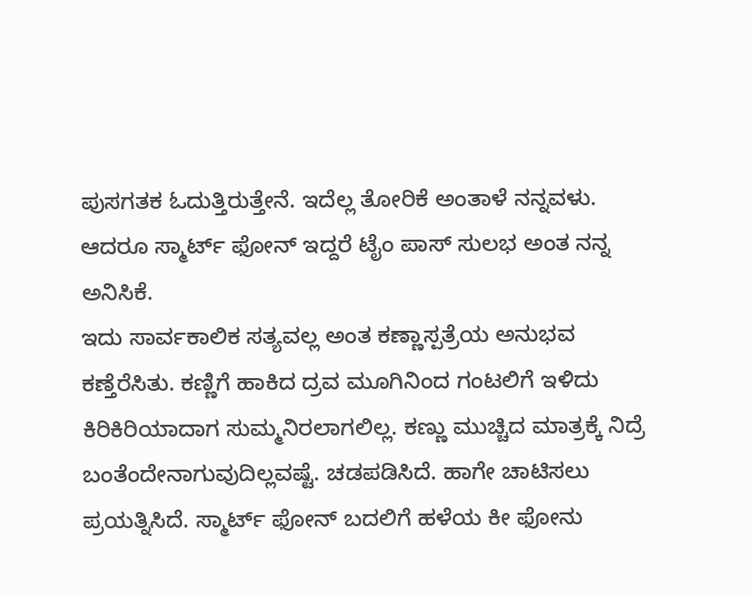ಪುಸಗತಕ ಓದುತ್ತಿರುತ್ತೇನೆ. ಇದೆಲ್ಲ ತೋರಿಕೆ ಅಂತಾಳೆ ನನ್ನವಳು. ಆದರೂ ಸ್ಮಾರ್ಟ್ ಫೋನ್ ಇದ್ದರೆ ಟೈಂ ಪಾಸ್ ಸುಲಭ ಅಂತ ನನ್ನ ಅನಿಸಿಕೆ.
ಇದು ಸಾರ್ವಕಾಲಿಕ ಸತ್ಯವಲ್ಲ ಅಂತ ಕಣ್ಣಾಸ್ಪತ್ರೆಯ ಅನುಭವ ಕಣ್ತೆರೆಸಿತು. ಕಣ್ಣಿಗೆ ಹಾಕಿದ ದ್ರವ ಮೂಗಿನಿಂದ ಗಂಟಲಿಗೆ ಇಳಿದು ಕಿರಿಕಿರಿಯಾದಾಗ ಸುಮ್ಮನಿರಲಾಗಲಿಲ್ಲ. ಕಣ್ಣು ಮುಚ್ಚಿದ ಮಾತ್ರಕ್ಕೆ ನಿದ್ರೆ ಬಂತೆಂದೇನಾಗುವುದಿಲ್ಲವಷ್ಟೆ. ಚಡಪಡಿಸಿದೆ. ಹಾಗೇ ಚಾಟಿಸಲು ಪ್ರಯತ್ನಿಸಿದೆ. ಸ್ಮಾರ್ಟ್ ಫೋನ್ ಬದಲಿಗೆ ಹಳೆಯ ಕೀ ಫೋನು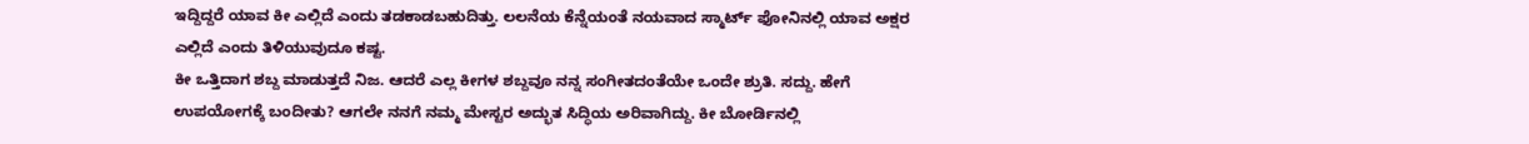ಇದ್ದಿದ್ದರೆ ಯಾವ ಕೀ ಎಲ್ಲಿದೆ ಎಂದು ತಡಕಾಡಬಹುದಿತ್ತು. ಲಲನೆಯ ಕೆನ್ನೆಯಂತೆ ನಯವಾದ ಸ್ಮಾರ್ಟ್ ಫೋನಿನಲ್ಲಿ ಯಾವ ಅಕ್ಷರ ಎಲ್ಲಿದೆ ಎಂದು ತಿಳಿಯುವುದೂ ಕಷ್ಟ.
ಕೀ ಒತ್ತಿದಾಗ ಶಬ್ದ ಮಾಡುತ್ತದೆ ನಿಜ. ಆದರೆ ಎಲ್ಲ ಕೀಗಳ ಶಬ್ದವೂ ನನ್ನ ಸಂಗೀತದಂತೆಯೇ ಒಂದೇ ಶ್ರುತಿ. ಸದ್ದು. ಹೇಗೆ ಉಪಯೋಗಕ್ಕೆ ಬಂದೀತು? ಆಗಲೇ ನನಗೆ ನಮ್ಮ ಮೇಸ್ಟರ ಅದ್ಭುತ ಸಿದ್ಧಿಯ ಅರಿವಾಗಿದ್ದು. ಕೀ ಬೋರ್ಡಿನಲ್ಲಿ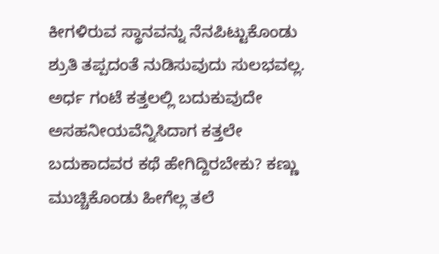ಕೀಗಳಿರುವ ಸ್ಥಾನವನ್ನು ನೆನಪಿಟ್ಟುಕೊಂಡು ಶ್ರುತಿ ತಪ್ಪದಂತೆ ನುಡಿಸುವುದು ಸುಲಭವಲ್ಲ.
ಅರ್ಧ ಗಂಟೆ ಕತ್ತಲಲ್ಲಿ ಬದುಕುವುದೇ ಅಸಹನೀಯವೆನ್ನಿಸಿದಾಗ ಕತ್ತಲೇ ಬದುಕಾದವರ ಕಥೆ ಹೇಗಿದ್ದಿರಬೇಕು? ಕಣ್ಣು ಮುಚ್ಚಿಕೊಂಡು ಹೀಗೆಲ್ಲ ತಲೆ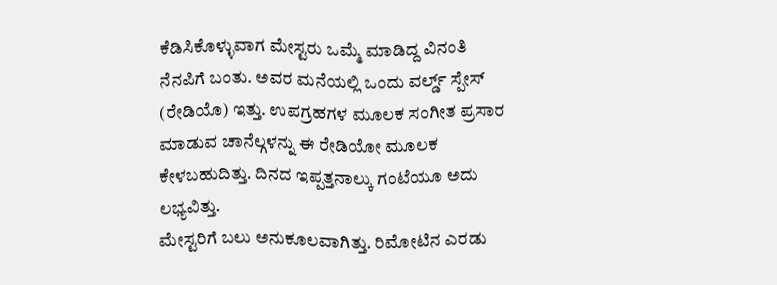ಕೆಡಿಸಿಕೊಳ್ಳುವಾಗ ಮೇಸ್ಟರು ಒಮ್ಮೆ ಮಾಡಿದ್ದ ವಿನಂತಿ ನೆನಪಿಗೆ ಬಂತು. ಅವರ ಮನೆಯಲ್ಲಿ ಒಂದು ವರ್ಲ್ಡ್ ಸ್ಪೇಸ್ (ರೇಡಿಯೊ) ಇತ್ತು. ಉಪಗ್ರಹಗಳ ಮೂಲಕ ಸಂಗೀತ ಪ್ರಸಾರ ಮಾಡುವ ಚಾನೆಲ್ಗಳನ್ನು ಈ ರೇಡಿಯೋ ಮೂಲಕ ಕೇಳಬಹುದಿತ್ತು. ದಿನದ ಇಪ್ಪತ್ತನಾಲ್ಕು ಗಂಟೆಯೂ ಅದು ಲಭ್ಯವಿತ್ತು.
ಮೇಸ್ಟರಿಗೆ ಬಲು ಅನುಕೂಲವಾಗಿತ್ತು. ರಿಮೋಟಿನ ಎರಡು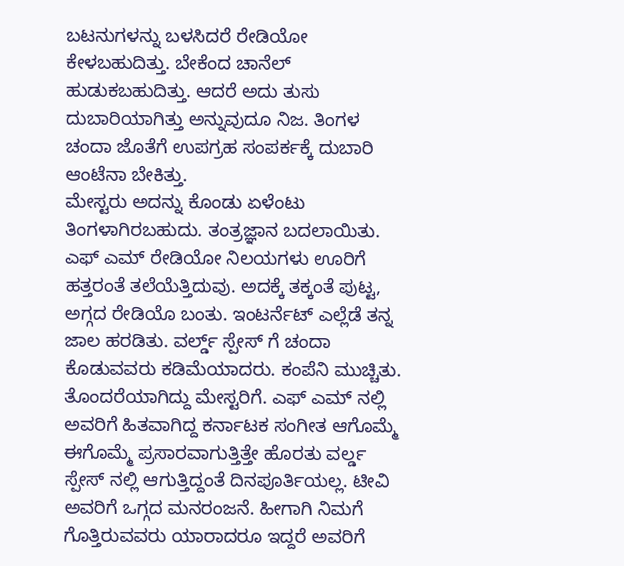ಬಟನುಗಳನ್ನು ಬಳಸಿದರೆ ರೇಡಿಯೋ ಕೇಳಬಹುದಿತ್ತು. ಬೇಕೆಂದ ಚಾನೆಲ್ ಹುಡುಕಬಹುದಿತ್ತು. ಆದರೆ ಅದು ತುಸು ದುಬಾರಿಯಾಗಿತ್ತು ಅನ್ನುವುದೂ ನಿಜ. ತಿಂಗಳ ಚಂದಾ ಜೊತೆಗೆ ಉಪಗ್ರಹ ಸಂಪರ್ಕಕ್ಕೆ ದುಬಾರಿ ಆಂಟೆನಾ ಬೇಕಿತ್ತು.
ಮೇಸ್ಟರು ಅದನ್ನು ಕೊಂಡು ಏಳೆಂಟು ತಿಂಗಳಾಗಿರಬಹುದು. ತಂತ್ರಜ್ಞಾನ ಬದಲಾಯಿತು. ಎಫ್ ಎಮ್ ರೇಡಿಯೋ ನಿಲಯಗಳು ಊರಿಗೆ ಹತ್ತರಂತೆ ತಲೆಯೆತ್ತಿದುವು. ಅದಕ್ಕೆ ತಕ್ಕಂತೆ ಪುಟ್ಟ, ಅಗ್ಗದ ರೇಡಿಯೊ ಬಂತು. ಇಂಟರ್ನೆಟ್ ಎಲ್ಲೆಡೆ ತನ್ನ ಜಾಲ ಹರಡಿತು. ವರ್ಲ್ಡ್ ಸ್ಪೇಸ್ ಗೆ ಚಂದಾ ಕೊಡುವವರು ಕಡಿಮೆಯಾದರು. ಕಂಪೆನಿ ಮುಚ್ಚಿತು.
ತೊಂದರೆಯಾಗಿದ್ದು ಮೇಸ್ಟರಿಗೆ. ಎಫ್ ಎಮ್ ನಲ್ಲಿ ಅವರಿಗೆ ಹಿತವಾಗಿದ್ದ ಕರ್ನಾಟಕ ಸಂಗೀತ ಆಗೊಮ್ಮೆ ಈಗೊಮ್ಮೆ ಪ್ರಸಾರವಾಗುತ್ತಿತ್ತೇ ಹೊರತು ವರ್ಲ್ಡ ಸ್ಪೇಸ್ ನಲ್ಲಿ ಆಗುತ್ತಿದ್ದಂತೆ ದಿನಪೂರ್ತಿಯಲ್ಲ. ಟೀವಿ ಅವರಿಗೆ ಒಗ್ಗದ ಮನರಂಜನೆ. ಹೀಗಾಗಿ ನಿಮಗೆ ಗೊತ್ತಿರುವವರು ಯಾರಾದರೂ ಇದ್ದರೆ ಅವರಿಗೆ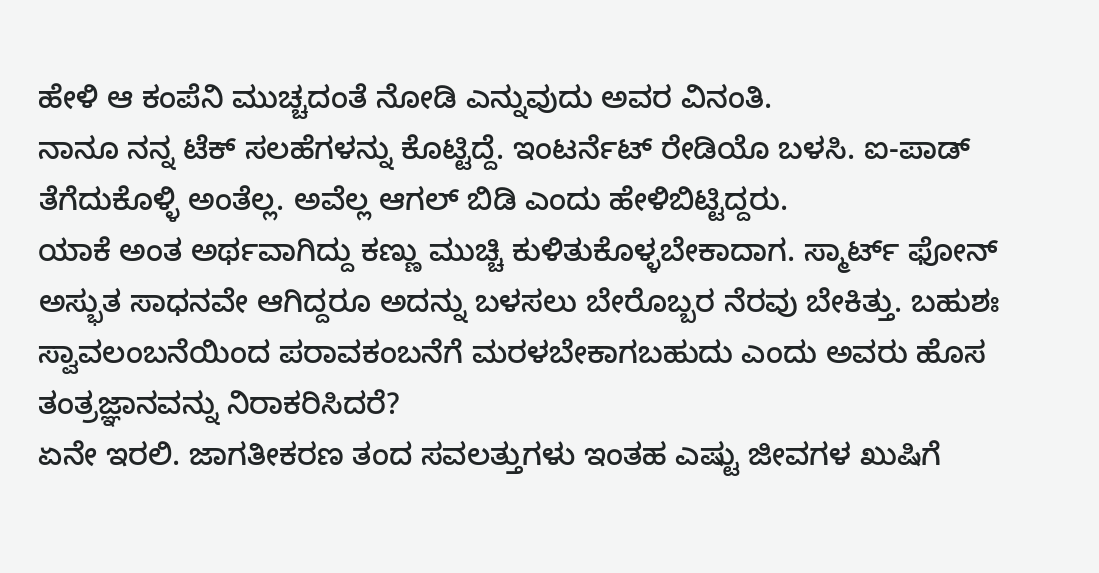ಹೇಳಿ ಆ ಕಂಪೆನಿ ಮುಚ್ಚದಂತೆ ನೋಡಿ ಎನ್ನುವುದು ಅವರ ವಿನಂತಿ.
ನಾನೂ ನನ್ನ ಟೆಕ್ ಸಲಹೆಗಳನ್ನು ಕೊಟ್ಟಿದ್ದೆ. ಇಂಟರ್ನೆಟ್ ರೇಡಿಯೊ ಬಳಸಿ. ಐ-ಪಾಡ್ ತೆಗೆದುಕೊಳ್ಳಿ ಅಂತೆಲ್ಲ. ಅವೆಲ್ಲ ಆಗಲ್ ಬಿಡಿ ಎಂದು ಹೇಳಿಬಿಟ್ಟಿದ್ದರು.
ಯಾಕೆ ಅಂತ ಅರ್ಥವಾಗಿದ್ದು ಕಣ್ಣು ಮುಚ್ಚಿ ಕುಳಿತುಕೊಳ್ಳಬೇಕಾದಾಗ. ಸ್ಮಾರ್ಟ್ ಫೋನ್ ಅಸ್ಭುತ ಸಾಧನವೇ ಆಗಿದ್ದರೂ ಅದನ್ನು ಬಳಸಲು ಬೇರೊಬ್ಬರ ನೆರವು ಬೇಕಿತ್ತು. ಬಹುಶಃ ಸ್ವಾವಲಂಬನೆಯಿಂದ ಪರಾವಕಂಬನೆಗೆ ಮರಳಬೇಕಾಗಬಹುದು ಎಂದು ಅವರು ಹೊಸ ತಂತ್ರಜ್ಞಾನವನ್ನು ನಿರಾಕರಿಸಿದರೆ?
ಏನೇ ಇರಲಿ. ಜಾಗತೀಕರಣ ತಂದ ಸವಲತ್ತುಗಳು ಇಂತಹ ಎಷ್ಟು ಜೀವಗಳ ಖುಷಿಗೆ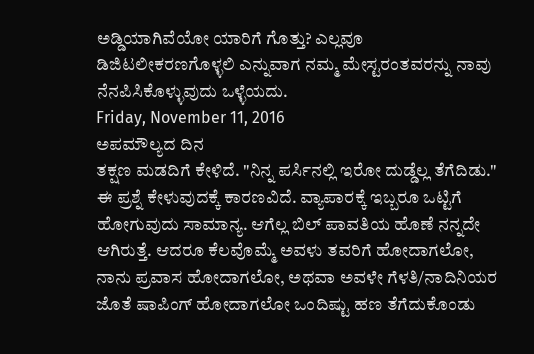ಅಡ್ಡಿಯಾಗಿವೆಯೋ ಯಾರಿಗೆ ಗೊತ್ತು? ಎಲ್ಲವೂ ಡಿಜಿಟಲೀಕರಣಗೊಳ್ಳಲಿ ಎನ್ನುವಾಗ ನಮ್ಮ ಮೇಸ್ಟರಂತವರನ್ನು ನಾವು ನೆನಪಿಸಿಕೊಳ್ಳುವುದು ಒಳ್ಳೆಯದು.
Friday, November 11, 2016
ಅಪಮೌಲ್ಯದ ದಿನ
ತಕ್ಷಣ ಮಡದಿಗೆ ಕೇಳಿದೆ. "ನಿನ್ನ ಪರ್ಸಿನಲ್ಲಿ ಇರೋ ದುಡ್ಡೆಲ್ಲ ತೆಗೆದಿಡು."
ಈ ಪ್ರಶ್ನೆ ಕೇಳುವುದಕ್ಕೆ ಕಾರಣವಿದೆ. ವ್ಯಾಪಾರಕ್ಕೆ ಇಬ್ಬರೂ ಒಟ್ಟಿಗೆ ಹೋಗುವುದು ಸಾಮಾನ್ಯ. ಆಗೆಲ್ಲ ಬಿಲ್ ಪಾವತಿಯ ಹೊಣೆ ನನ್ನದೇ ಆಗಿರುತ್ತೆ. ಆದರೂ ಕೆಲವೊಮ್ಮೆ ಅವಳು ತವರಿಗೆ ಹೋದಾಗಲೋ, ನಾನು ಪ್ರವಾಸ ಹೋದಾಗಲೋ, ಅಥವಾ ಅವಳೇ ಗೆಳತಿ/ನಾದಿನಿಯರ ಜೊತೆ ಷಾಪಿಂಗ್ ಹೋದಾಗಲೋ ಒಂದಿಷ್ಟು ಹಣ ತೆಗೆದುಕೊಂಡು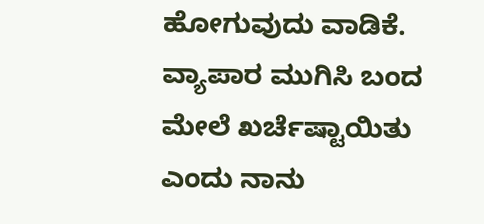ಹೋಗುವುದು ವಾಡಿಕೆ. ವ್ಯಾಪಾರ ಮುಗಿಸಿ ಬಂದ ಮೇಲೆ ಖರ್ಚೆಷ್ಟಾಯಿತು ಎಂದು ನಾನು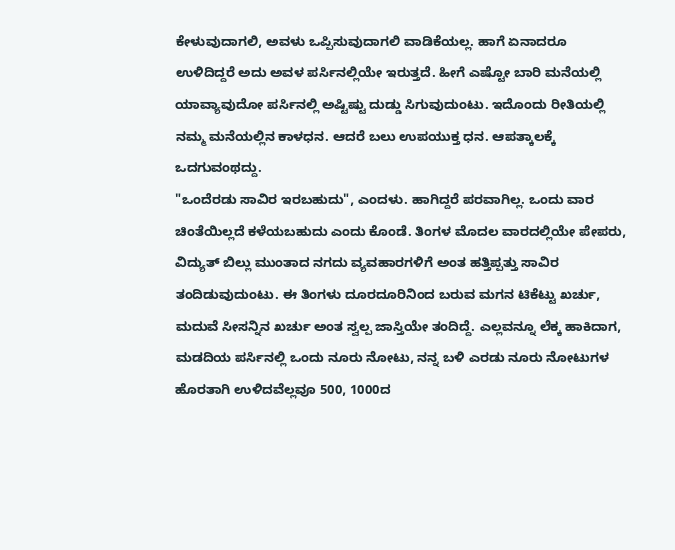ಕೇಳುವುದಾಗಲಿ, ಅವಳು ಒಪ್ಪಿಸುವುದಾಗಲಿ ವಾಡಿಕೆಯಲ್ಲ. ಹಾಗೆ ಏನಾದರೂ ಉಳಿದಿದ್ದರೆ ಅದು ಅವಳ ಪರ್ಸಿನಲ್ಲಿಯೇ ಇರುತ್ತದೆ. ಹೀಗೆ ಎಷ್ಟೋ ಬಾರಿ ಮನೆಯಲ್ಲಿ ಯಾವ್ಯಾವುದೋ ಪರ್ಸಿನಲ್ಲಿ ಅಷ್ಟಿಷ್ಟು ದುಡ್ಡು ಸಿಗುವುದುಂಟು. ಇದೊಂದು ರೀತಿಯಲ್ಲಿ ನಮ್ಮ ಮನೆಯಲ್ಲಿನ ಕಾಳಧನ. ಆದರೆ ಬಲು ಉಪಯುಕ್ತ ಧನ. ಆಪತ್ಕಾಲಕ್ಕೆ ಒದಗುವಂಥದ್ದು.
"ಒಂದೆರಡು ಸಾವಿರ ಇರಬಹುದು", ಎಂದಳು. ಹಾಗಿದ್ದರೆ ಪರವಾಗಿಲ್ಲ. ಒಂದು ವಾರ ಚಿಂತೆಯಿಲ್ಲದೆ ಕಳೆಯಬಹುದು ಎಂದು ಕೊಂಡೆ. ತಿಂಗಳ ಮೊದಲ ವಾರದಲ್ಲಿಯೇ ಪೇಪರು, ವಿದ್ಯುತ್ ಬಿಲ್ಲು ಮುಂತಾದ ನಗದು ವ್ಯವಹಾರಗಳಿಗೆ ಅಂತ ಹತ್ತಿಪ್ಪತ್ತು ಸಾವಿರ ತಂದಿಡುವುದುಂಟು. ಈ ತಿಂಗಳು ದೂರದೂರಿನಿಂದ ಬರುವ ಮಗನ ಟಿಕೆಟ್ಟು ಖರ್ಚು, ಮದುವೆ ಸೀಸನ್ನಿನ ಖರ್ಚು ಅಂತ ಸ್ವಲ್ಪ ಜಾಸ್ತಿಯೇ ತಂದಿದ್ದೆ. ಎಲ್ಲವನ್ನೂ ಲೆಕ್ಕ ಹಾಕಿದಾಗ, ಮಡದಿಯ ಪರ್ಸಿನಲ್ಲಿ ಒಂದು ನೂರು ನೋಟು, ನನ್ನ ಬಳಿ ಎರಡು ನೂರು ನೋಟುಗಳ ಹೊರತಾಗಿ ಉಳಿದವೆಲ್ಲವೂ 500, 1000ದ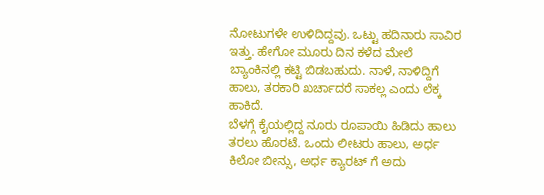ನೋಟುಗಳೇ ಉಳಿದಿದ್ದವು. ಒಟ್ಟು ಹದಿನಾರು ಸಾವಿರ ಇತ್ತು. ಹೇಗೋ ಮೂರು ದಿನ ಕಳೆದ ಮೇಲೆ ಬ್ಯಾಂಕಿನಲ್ಲಿ ಕಟ್ಟಿ ಬಿಡಬಹುದು. ನಾಳೆ, ನಾಳಿದ್ದಿಗೆ ಹಾಲು, ತರಕಾರಿ ಖರ್ಚಾದರೆ ಸಾಕಲ್ಲ ಎಂದು ಲೆಕ್ಕ ಹಾಕಿದೆ.
ಬೆಳಗ್ಗೆ ಕೈಯಲ್ಲಿದ್ದ ನೂರು ರೂಪಾಯಿ ಹಿಡಿದು ಹಾಲು ತರಲು ಹೊರಟೆ. ಒಂದು ಲೀಟರು ಹಾಲು, ಅರ್ಧ ಕಿಲೋ ಬೀನ್ಸು, ಅರ್ಧ ಕ್ಯಾರಟ್ ಗೆ ಅದು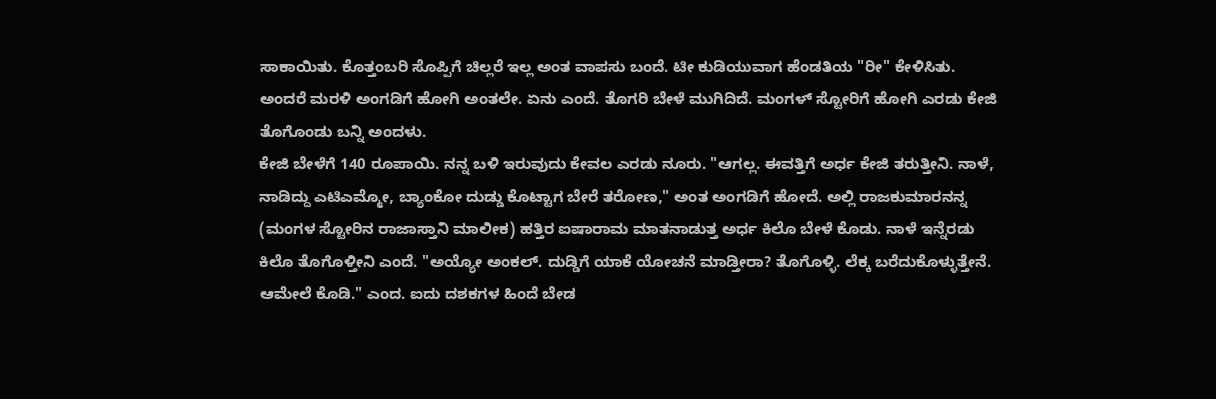ಸಾಕಾಯಿತು. ಕೊತ್ತಂಬರಿ ಸೊಪ್ಪಿಗೆ ಚಿಲ್ಲರೆ ಇಲ್ಲ ಅಂತ ವಾಪಸು ಬಂದೆ. ಟೀ ಕುಡಿಯುವಾಗ ಹೆಂಡತಿಯ "ರೀ" ಕೇಳಿಸಿತು. ಅಂದರೆ ಮರಳಿ ಅಂಗಡಿಗೆ ಹೋಗಿ ಅಂತಲೇ. ಏನು ಎಂದೆ. ತೊಗರಿ ಬೇಳೆ ಮುಗಿದಿದೆ. ಮಂಗಳ್ ಸ್ಟೋರಿಗೆ ಹೋಗಿ ಎರಡು ಕೇಜಿ ತೊಗೊಂಡು ಬನ್ನಿ ಅಂದಳು.
ಕೇಜಿ ಬೇಳೆಗೆ 140 ರೂಪಾಯಿ. ನನ್ನ ಬಳಿ ಇರುವುದು ಕೇವಲ ಎರಡು ನೂರು. "ಆಗಲ್ಲ. ಈವತ್ತಿಗೆ ಅರ್ಧ ಕೇಜಿ ತರುತ್ತೀನಿ. ನಾಳೆ, ನಾಡಿದ್ದು ಎಟಿಎಮ್ಮೋ, ಬ್ಯಾಂಕೋ ದುಡ್ಡು ಕೊಟ್ಟಾಗ ಬೇರೆ ತರೋಣ," ಅಂತ ಅಂಗಡಿಗೆ ಹೋದೆ. ಅಲ್ಲಿ ರಾಜಕುಮಾರನನ್ನ (ಮಂಗಳ ಸ್ಟೋರಿನ ರಾಜಾಸ್ತಾನಿ ಮಾಲೀಕ) ಹತ್ತಿರ ಐಷಾರಾಮ ಮಾತನಾಡುತ್ತ ಅರ್ಧ ಕಿಲೊ ಬೇಳೆ ಕೊಡು. ನಾಳೆ ಇನ್ನೆರಡು ಕಿಲೊ ತೊಗೊಳ್ತೀನಿ ಎಂದೆ. "ಅಯ್ಯೋ ಅಂಕಲ್. ದುಡ್ಡಿಗೆ ಯಾಕೆ ಯೋಚನೆ ಮಾಡ್ತೀರಾ? ತೊಗೊಳ್ಳಿ. ಲೆಕ್ಕ ಬರೆದುಕೊಳ್ಳುತ್ತೇನೆ. ಆಮೇಲೆ ಕೊಡಿ." ಎಂದ. ಐದು ದಶಕಗಳ ಹಿಂದೆ ಬೇಡ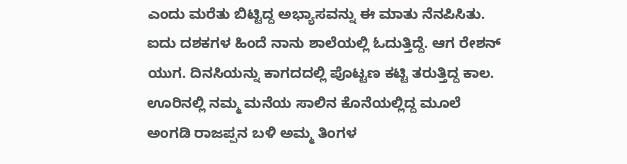ಎಂದು ಮರೆತು ಬಿಟ್ಟಿದ್ದ ಅಭ್ಯಾಸವನ್ನು ಈ ಮಾತು ನೆನಪಿಸಿತು.
ಐದು ದಶಕಗಳ ಹಿಂದೆ ನಾನು ಶಾಲೆಯಲ್ಲಿ ಓದುತ್ತಿದ್ದೆ. ಆಗ ರೇಶನ್ ಯುಗ. ದಿನಸಿಯನ್ನು ಕಾಗದದಲ್ಲಿ ಪೊಟ್ಟಣ ಕಟ್ಟಿ ತರುತ್ತಿದ್ದ ಕಾಲ. ಊರಿನಲ್ಲಿ ನಮ್ಮ ಮನೆಯ ಸಾಲಿನ ಕೊನೆಯಲ್ಲಿದ್ದ ಮೂಲೆ ಅಂಗಡಿ ರಾಜಪ್ಪನ ಬಳಿ ಅಮ್ಮ ತಿಂಗಳ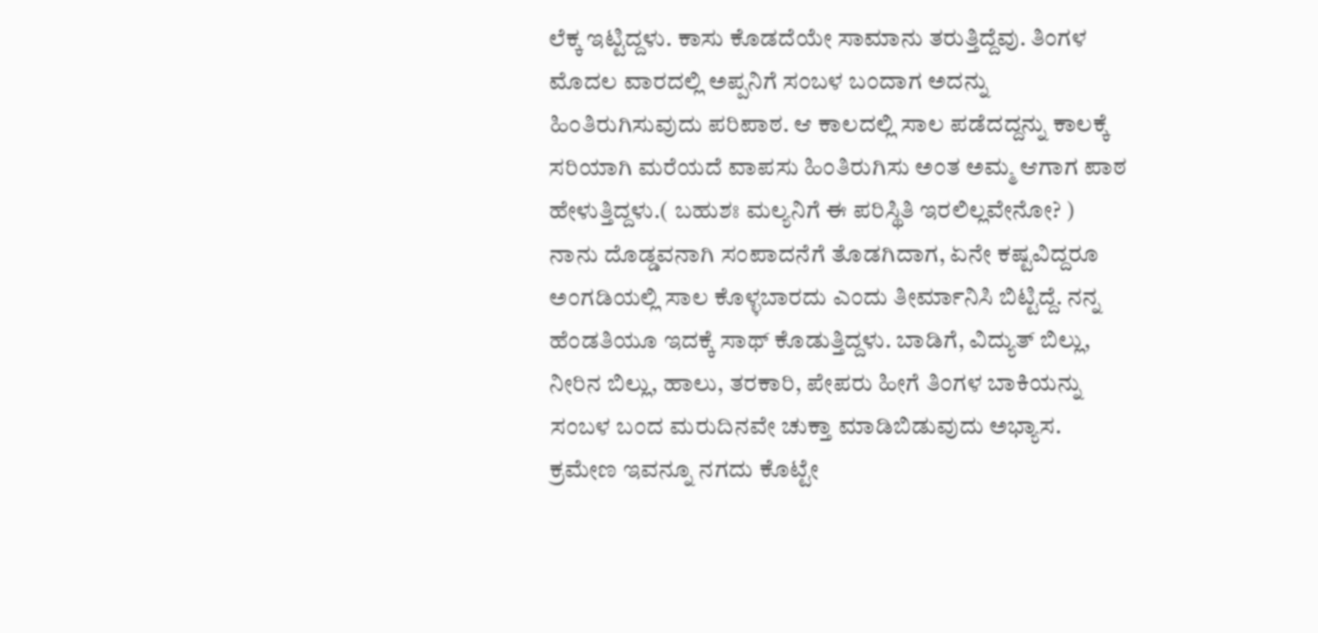ಲೆಕ್ಕ ಇಟ್ಟಿದ್ದಳು. ಕಾಸು ಕೊಡದೆಯೇ ಸಾಮಾನು ತರುತ್ತಿದ್ದೆವು. ತಿಂಗಳ ಮೊದಲ ವಾರದಲ್ಲಿ ಅಪ್ಪನಿಗೆ ಸಂಬಳ ಬಂದಾಗ ಅದನ್ನು ಹಿಂತಿರುಗಿಸುವುದು ಪರಿಪಾಠ. ಆ ಕಾಲದಲ್ಲಿ ಸಾಲ ಪಡೆದದ್ದನ್ನು ಕಾಲಕ್ಕೆ ಸರಿಯಾಗಿ ಮರೆಯದೆ ವಾಪಸು ಹಿಂತಿರುಗಿಸು ಅಂತ ಅಮ್ಮ ಆಗಾಗ ಪಾಠ ಹೇಳುತ್ತಿದ್ದಳು.( ಬಹುಶಃ ಮಲ್ಯನಿಗೆ ಈ ಪರಿಸ್ಥಿತಿ ಇರಲಿಲ್ಲವೇನೋ? )
ನಾನು ದೊಡ್ಡವನಾಗಿ ಸಂಪಾದನೆಗೆ ತೊಡಗಿದಾಗ, ಏನೇ ಕಷ್ಟವಿದ್ದರೂ ಅಂಗಡಿಯಲ್ಲಿ ಸಾಲ ಕೊಳ್ಳಬಾರದು ಎಂದು ತೀರ್ಮಾನಿಸಿ ಬಿಟ್ಟಿದ್ದೆ. ನನ್ನ ಹೆಂಡತಿಯೂ ಇದಕ್ಕೆ ಸಾಥ್ ಕೊಡುತ್ತಿದ್ದಳು. ಬಾಡಿಗೆ, ವಿದ್ಯುತ್ ಬಿಲ್ಲು, ನೀರಿನ ಬಿಲ್ಲು, ಹಾಲು, ತರಕಾರಿ, ಪೇಪರು ಹೀಗೆ ತಿಂಗಳ ಬಾಕಿಯನ್ನು ಸಂಬಳ ಬಂದ ಮರುದಿನವೇ ಚುಕ್ತಾ ಮಾಡಿಬಿಡುವುದು ಅಭ್ಯಾಸ. ಕ್ರಮೇಣ ಇವನ್ನೂ ನಗದು ಕೊಟ್ಟೇ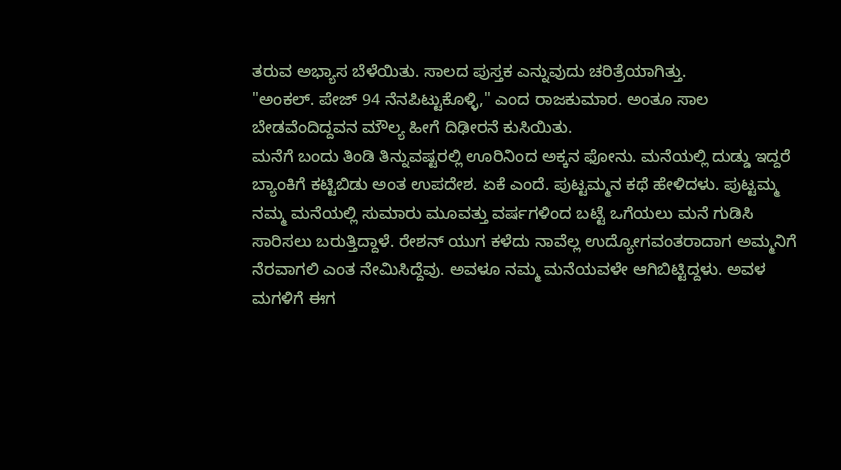ತರುವ ಅಭ್ಯಾಸ ಬೆಳೆಯಿತು. ಸಾಲದ ಪುಸ್ತಕ ಎನ್ನುವುದು ಚರಿತ್ರೆಯಾಗಿತ್ತು.
"ಅಂಕಲ್. ಪೇಜ್ 94 ನೆನಪಿಟ್ಟುಕೊಳ್ಳಿ," ಎಂದ ರಾಜಕುಮಾರ. ಅಂತೂ ಸಾಲ ಬೇಡವೆಂದಿದ್ದವನ ಮೌಲ್ಯ ಹೀಗೆ ದಿಢೀರನೆ ಕುಸಿಯಿತು.
ಮನೆಗೆ ಬಂದು ತಿಂಡಿ ತಿನ್ನುವಷ್ಟರಲ್ಲಿ ಊರಿನಿಂದ ಅಕ್ಕನ ಫೋನು. ಮನೆಯಲ್ಲಿ ದುಡ್ಡು ಇದ್ದರೆ ಬ್ಯಾಂಕಿಗೆ ಕಟ್ಟಿಬಿಡು ಅಂತ ಉಪದೇಶ. ಏಕೆ ಎಂದೆ. ಪುಟ್ಟಮ್ಮನ ಕಥೆ ಹೇಳಿದಳು. ಪುಟ್ಟಮ್ಮ ನಮ್ಮ ಮನೆಯಲ್ಲಿ ಸುಮಾರು ಮೂವತ್ತು ವರ್ಷಗಳಿಂದ ಬಟ್ಟೆ ಒಗೆಯಲು ಮನೆ ಗುಡಿಸಿ ಸಾರಿಸಲು ಬರುತ್ತಿದ್ದಾಳೆ. ರೇಶನ್ ಯುಗ ಕಳೆದು ನಾವೆಲ್ಲ ಉದ್ಯೋಗವಂತರಾದಾಗ ಅಮ್ಮನಿಗೆ ನೆರವಾಗಲಿ ಎಂತ ನೇಮಿಸಿದ್ದೆವು. ಅವಳೂ ನಮ್ಮ ಮನೆಯವಳೇ ಆಗಿಬಿಟ್ಟಿದ್ದಳು. ಅವಳ ಮಗಳಿಗೆ ಈಗ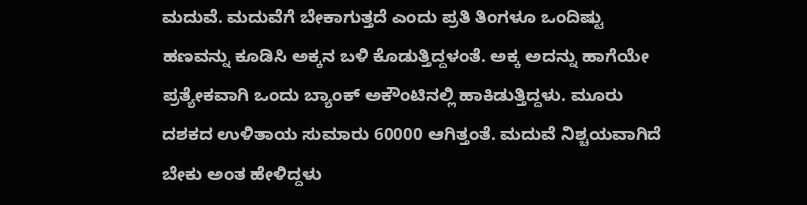ಮದುವೆ. ಮದುವೆಗೆ ಬೇಕಾಗುತ್ತದೆ ಎಂದು ಪ್ರತಿ ತಿಂಗಳೂ ಒಂದಿಷ್ಟು ಹಣವನ್ನು ಕೂಡಿಸಿ ಅಕ್ಕನ ಬಳಿ ಕೊಡುತ್ತಿದ್ದಳಂತೆ. ಅಕ್ಕ ಅದನ್ನು ಹಾಗೆಯೇ ಪ್ರತ್ಯೇಕವಾಗಿ ಒಂದು ಬ್ಯಾಂಕ್ ಅಕೌಂಟಿನಲ್ಲಿ ಹಾಕಿಡುತ್ತಿದ್ದಳು. ಮೂರು ದಶಕದ ಉಳಿತಾಯ ಸುಮಾರು 60000 ಆಗಿತ್ತಂತೆ. ಮದುವೆ ನಿಶ್ಚಯವಾಗಿದೆ ಬೇಕು ಅಂತ ಹೇಳಿದ್ದಳು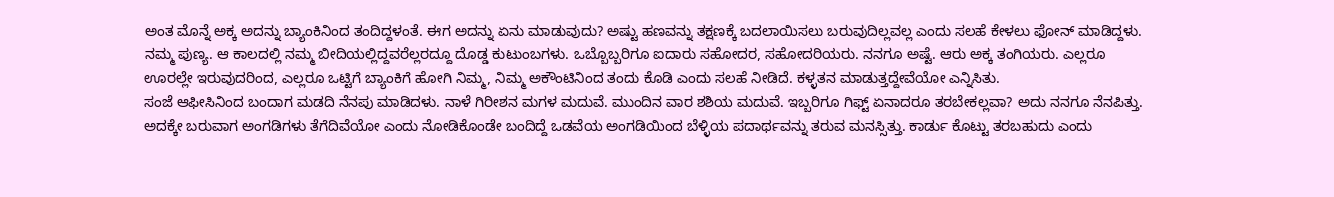ಅಂತ ಮೊನ್ನೆ ಅಕ್ಕ ಅದನ್ನು ಬ್ಯಾಂಕಿನಿಂದ ತಂದಿದ್ದಳಂತೆ. ಈಗ ಅದನ್ನು ಏನು ಮಾಡುವುದು? ಅಷ್ಟು ಹಣವನ್ನು ತಕ್ಷಣಕ್ಕೆ ಬದಲಾಯಿಸಲು ಬರುವುದಿಲ್ಲವಲ್ಲ ಎಂದು ಸಲಹೆ ಕೇಳಲು ಫೋನ್ ಮಾಡಿದ್ದಳು.
ನಮ್ಮ ಪುಣ್ಯ. ಆ ಕಾಲದಲ್ಲಿ ನಮ್ಮ ಬೀದಿಯಲ್ಲಿದ್ದವರೆಲ್ಲರದ್ದೂ ದೊಡ್ಡ ಕುಟುಂಬಗಳು. ಒಬ್ಬೊಬ್ಬರಿಗೂ ಐದಾರು ಸಹೋದರ, ಸಹೋದರಿಯರು. ನನಗೂ ಅಷ್ಟೆ. ಆರು ಅಕ್ಕ ತಂಗಿಯರು. ಎಲ್ಲರೂ ಊರಲ್ಲೇ ಇರುವುದರಿಂದ, ಎಲ್ಲರೂ ಒಟ್ಟಿಗೆ ಬ್ಯಾಂಕಿಗೆ ಹೋಗಿ ನಿಮ್ಮ, ನಿಮ್ಮ ಅಕೌಂಟಿನಿಂದ ತಂದು ಕೊಡಿ ಎಂದು ಸಲಹೆ ನೀಡಿದೆ. ಕಳ್ಳತನ ಮಾಡುತ್ತದ್ದೇವೆಯೋ ಎನ್ನಿಸಿತು.
ಸಂಜೆ ಆಫೀಸಿನಿಂದ ಬಂದಾಗ ಮಡದಿ ನೆನಪು ಮಾಡಿದಳು. ನಾಳೆ ಗಿರೀಶನ ಮಗಳ ಮದುವೆ. ಮುಂದಿನ ವಾರ ಶಶಿಯ ಮದುವೆ. ಇಬ್ಬರಿಗೂ ಗಿಫ್ಟ್ ಏನಾದರೂ ತರಬೇಕಲ್ಲವಾ? ಅದು ನನಗೂ ನೆನಪಿತ್ತು. ಅದಕ್ಕೇ ಬರುವಾಗ ಅಂಗಡಿಗಳು ತೆಗೆದಿವೆಯೋ ಎಂದು ನೋಡಿಕೊಂಡೇ ಬಂದಿದ್ದೆ ಒಡವೆಯ ಅಂಗಡಿಯಿಂದ ಬೆಳ್ಳಿಯ ಪದಾರ್ಥವನ್ನು ತರುವ ಮನಸ್ಸಿತ್ತು. ಕಾರ್ಡು ಕೊಟ್ಟು ತರಬಹುದು ಎಂದು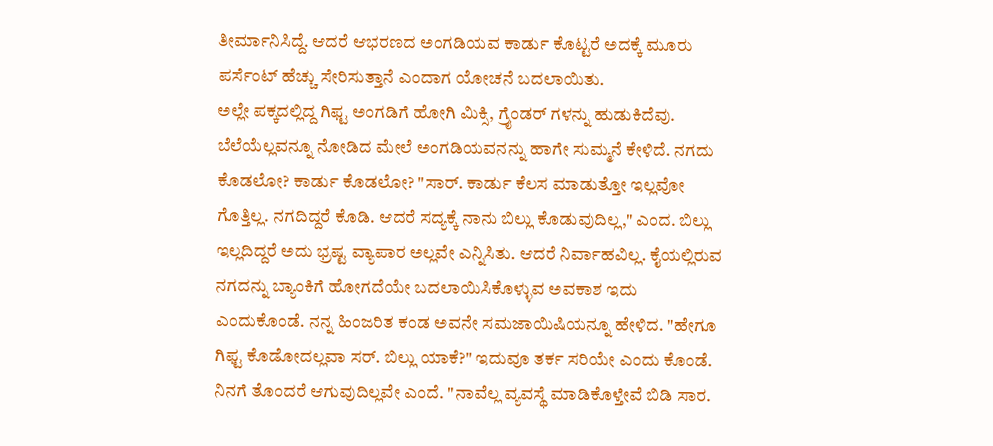ತೀರ್ಮಾನಿಸಿದ್ದೆ. ಆದರೆ ಆಭರಣದ ಅಂಗಡಿಯವ ಕಾರ್ಡು ಕೊಟ್ಟರೆ ಅದಕ್ಕೆ ಮೂರು ಪರ್ಸೆಂಟ್ ಹೆಚ್ಚು ಸೇರಿಸುತ್ತಾನೆ ಎಂದಾಗ ಯೋಚನೆ ಬದಲಾಯಿತು.
ಅಲ್ಲೇ ಪಕ್ಕದಲ್ಲಿದ್ದ ಗಿಫ್ಟ ಅಂಗಡಿಗೆ ಹೋಗಿ ಮಿಕ್ಸಿ, ಗ್ರೈಂಡರ್ ಗಳನ್ನು ಹುಡುಕಿದೆವು. ಬೆಲೆಯೆಲ್ಲವನ್ನೂ ನೋಡಿದ ಮೇಲೆ ಅಂಗಡಿಯವನನ್ನು ಹಾಗೇ ಸುಮ್ಮನೆ ಕೇಳಿದೆ. ನಗದು ಕೊಡಲೋ? ಕಾರ್ಡು ಕೊಡಲೋ? "ಸಾರ್. ಕಾರ್ಡು ಕೆಲಸ ಮಾಡುತ್ತೋ ಇಲ್ಲವೋ ಗೊತ್ತಿಲ್ಲ. ನಗದಿದ್ದರೆ ಕೊಡಿ. ಆದರೆ ಸದ್ಯಕ್ಕೆ ನಾನು ಬಿಲ್ಲು ಕೊಡುವುದಿಲ್ಲ," ಎಂದ. ಬಿಲ್ಲು ಇಲ್ಲದಿದ್ದರೆ ಅದು ಭ್ರಷ್ಟ ವ್ಯಾಪಾರ ಅಲ್ಲವೇ ಎನ್ನಿಸಿತು. ಆದರೆ ನಿರ್ವಾಹವಿಲ್ಲ. ಕೈಯಲ್ಲಿರುವ ನಗದನ್ನು ಬ್ಯಾಂಕಿಗೆ ಹೋಗದೆಯೇ ಬದಲಾಯಿಸಿಕೊಳ್ಳುವ ಅವಕಾಶ ಇದು ಎಂದುಕೊಂಡೆ. ನನ್ನ ಹಿಂಜರಿತ ಕಂಡ ಅವನೇ ಸಮಜಾಯಿಷಿಯನ್ನೂ ಹೇಳಿದ. "ಹೇಗೂ ಗಿಫ್ಟ ಕೊಡೋದಲ್ಲವಾ ಸರ್. ಬಿಲ್ಲು ಯಾಕೆ?" ಇದುವೂ ತರ್ಕ ಸರಿಯೇ ಎಂದು ಕೊಂಡೆ. ನಿನಗೆ ತೊಂದರೆ ಆಗುವುದಿಲ್ಲವೇ ಎಂದೆ. "ನಾವೆಲ್ಲ ವ್ಯವಸ್ಥೆ ಮಾಡಿಕೊಳ್ತೇವೆ ಬಿಡಿ ಸಾರ.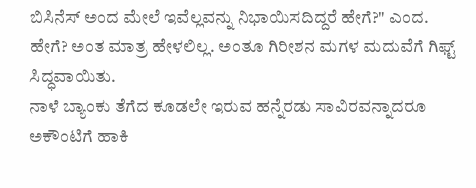ಬಿಸಿನೆಸ್ ಅಂದ ಮೇಲೆ ಇವೆಲ್ಲವನ್ನು ನಿಭಾಯಿಸದಿದ್ದರೆ ಹೇಗೆ?" ಎಂದ. ಹೇಗೆ? ಅಂತ ಮಾತ್ರ ಹೇಳಲಿಲ್ಲ. ಅಂತೂ ಗಿರೀಶನ ಮಗಳ ಮದುವೆಗೆ ಗಿಫ್ಟ್ ಸಿದ್ಧವಾಯಿತು.
ನಾಳೆ ಬ್ಯಾಂಕು ತೆಗೆದ ಕೂಡಲೇ ಇರುವ ಹನ್ನೆರಡು ಸಾವಿರವನ್ನಾದರೂ ಅಕೌಂಟಿಗೆ ಹಾಕಿ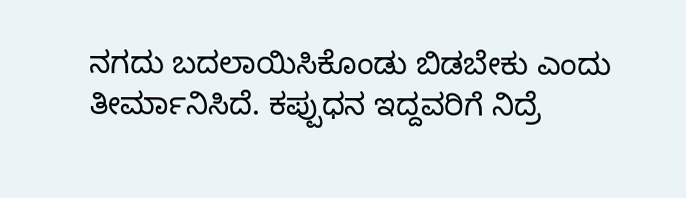ನಗದು ಬದಲಾಯಿಸಿಕೊಂಡು ಬಿಡಬೇಕು ಎಂದು ತೀರ್ಮಾನಿಸಿದೆ. ಕಪ್ಪುಧನ ಇದ್ದವರಿಗೆ ನಿದ್ರೆ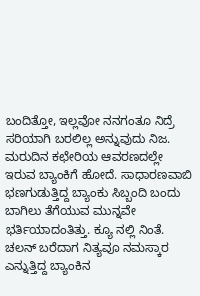ಬಂದಿತ್ತೋ, ಇಲ್ಲವೋ ನನಗಂತೂ ನಿದ್ರೆ ಸರಿಯಾಗಿ ಬರಲಿಲ್ಲ ಅನ್ನುವುದು ನಿಜ.
ಮರುದಿನ ಕಛೇರಿಯ ಆವರಣದಲ್ಲೇ ಇರುವ ಬ್ಯಾಂಕಿಗೆ ಹೋದೆ. ಸಾಧಾರಣವಾಬಿ ಭಣಗುಡುತ್ತಿದ್ದ ಬ್ಯಾಂಕು ಸಿಬ್ಬಂದಿ ಬಂದು ಬಾಗಿಲು ತೆಗೆಯುವ ಮುನ್ನವೇ ಭರ್ತಿಯಾದಂತಿತ್ತು. ಕ್ಯೂ ನಲ್ಲಿ ನಿಂತೆ. ಚಲನ್ ಬರೆದಾಗ ನಿತ್ಯವೂ ನಮಸ್ಕಾರ ಎನ್ನುತ್ತಿದ್ದ ಬ್ಯಾಂಕಿನ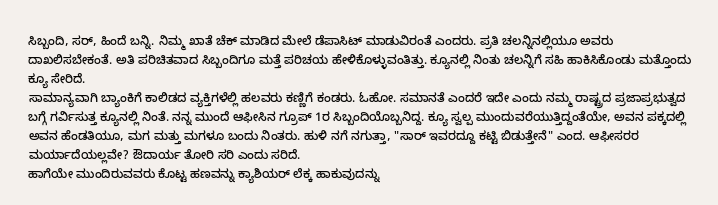ಸಿಬ್ಬಂದಿ, ಸರ್, ಹಿಂದೆ ಬನ್ನಿ. ನಿಮ್ಮ ಖಾತೆ ಚೆಕ್ ಮಾಡಿದ ಮೇಲೆ ಡೆಪಾಸಿಟ್ ಮಾಡುವಿರಂತೆ ಎಂದರು. ಪ್ರತಿ ಚಲನ್ನಿನಲ್ಲಿಯೂ ಅವರು ದಾಖಲಿಸಬೇಕಂತೆ. ಅತಿ ಪರಿಚಿತವಾದ ಸಿಬ್ಬಂದಿಗೂ ಮತ್ತೆ ಪರಿಚಯ ಹೇಳಿಕೊಳ್ಳುವಂತಿತ್ತು. ಕ್ಯೂನಲ್ಲಿ ನಿಂತು ಚಲನ್ನಿಗೆ ಸಹಿ ಹಾಕಿಸಿಕೊಂಡು ಮತ್ತೊಂದು ಕ್ಯೂ ಸೇರಿದೆ.
ಸಾಮಾನ್ಯವಾಗಿ ಬ್ಯಾಂಕಿಗೆ ಕಾಲಿಡದ ವ್ಯಕ್ತಿಗಳೆಲ್ಲಿ ಹಲವರು ಕಣ್ಣಿಗೆ ಕಂಡರು. ಓಹೋ. ಸಮಾನತೆ ಎಂದರೆ ಇದೇ ಎಂದು ನಮ್ಮ ರಾಷ್ಟ್ರದ ಪ್ರಜಾಪ್ರಭುತ್ವದ ಬಗ್ಗೆ ಗರ್ವಿಸುತ್ತ ಕ್ಯೂನಲ್ಲಿ ನಿಂತೆ. ನನ್ನ ಮುಂದೆ ಆಫೀಸಿನ ಗ್ರೂಪ್ 1ರ ಸಿಬ್ಬಂದಿಯೊಬ್ಬನಿದ್ದ. ಕ್ಯೂ ಸ್ವಲ್ಪ ಮುಂದುವರೆಯುತ್ತಿದ್ದಂತೆಯೇ, ಅವನ ಪಕ್ಕದಲ್ಲಿ ಅವನ ಹೆಂಡತಿಯೂ, ಮಗ ಮತ್ತು ಮಗಳೂ ಬಂದು ನಿಂತರು. ಹುಳಿ ನಗೆ ನಗುತ್ತಾ, "ಸಾರ್ ಇವರದ್ದೂ ಕಟ್ಟಿ ಬಿಡುತ್ತೇನೆ" ಎಂದ. ಆಫೀಸರರ ಮರ್ಯಾದೆಯಲ್ಲವೇ? ಔದಾರ್ಯ ತೋರಿ ಸರಿ ಎಂದು ಸರಿದೆ.
ಹಾಗೆಯೇ ಮುಂದಿರುವವರು ಕೊಟ್ಟ ಹಣವನ್ನು ಕ್ಯಾಶಿಯರ್ ಲೆಕ್ಕ ಹಾಕುವುದನ್ನು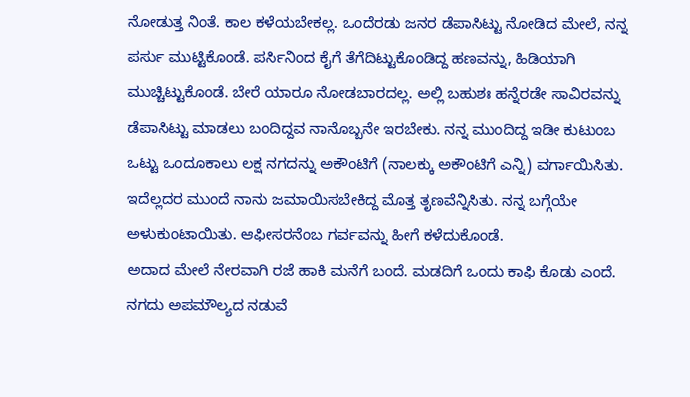ನೋಡುತ್ತ ನಿಂತೆ. ಕಾಲ ಕಳೆಯಬೇಕಲ್ಲ. ಒಂದೆರಡು ಜನರ ಡೆಪಾಸಿಟ್ಟು ನೋಡಿದ ಮೇಲೆ, ನನ್ನ ಪರ್ಸು ಮುಟ್ಟಿಕೊಂಡೆ. ಪರ್ಸಿನಿಂದ ಕೈಗೆ ತೆಗೆದಿಟ್ಟುಕೊಂಡಿದ್ದ ಹಣವನ್ನು, ಹಿಡಿಯಾಗಿ ಮುಚ್ಚಿಟ್ಟುಕೊಂಡೆ. ಬೇರೆ ಯಾರೂ ನೋಡಬಾರದಲ್ಲ. ಅಲ್ಲಿ ಬಹುಶಃ ಹನ್ನೆರಡೇ ಸಾವಿರವನ್ನು ಡೆಪಾಸಿಟ್ಟು ಮಾಡಲು ಬಂದಿದ್ದವ ನಾನೊಬ್ಬನೇ ಇರಬೇಕು. ನನ್ನ ಮುಂದಿದ್ದ ಇಡೀ ಕುಟುಂಬ ಒಟ್ಟು ಒಂದೂಕಾಲು ಲಕ್ಷ ನಗದನ್ನು ಅಕೌಂಟಿಗೆ (ನಾಲಕ್ಕು ಅಕೌಂಟಿಗೆ ಎನ್ನಿ) ವರ್ಗಾಯಿಸಿತು. ಇದೆಲ್ಲದರ ಮುಂದೆ ನಾನು ಜಮಾಯಿಸಬೇಕಿದ್ದ ಮೊತ್ತ ತೃಣವೆನ್ನಿಸಿತು. ನನ್ನ ಬಗ್ಗೆಯೇ ಅಳುಕುಂಟಾಯಿತು. ಆಫೀಸರನೆಂಬ ಗರ್ವವನ್ನು ಹೀಗೆ ಕಳೆದುಕೊಂಡೆ.
ಅದಾದ ಮೇಲೆ ನೇರವಾಗಿ ರಜೆ ಹಾಕಿ ಮನೆಗೆ ಬಂದೆ. ಮಡದಿಗೆ ಒಂದು ಕಾಫಿ ಕೊಡು ಎಂದೆ. ನಗದು ಅಪಮೌಲ್ಯದ ನಡುವೆ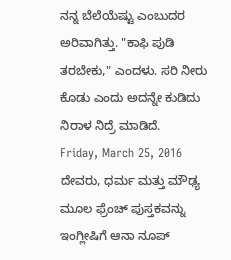ನನ್ನ ಬೆಲೆಯೆಷ್ಟು ಎಂಬುದರ ಅರಿವಾಗಿತ್ತು. "ಕಾಫಿ ಪುಡಿ ತರಬೇಕು," ಎಂದಳು. ಸರಿ ನೀರು ಕೊಡು ಎಂದು ಅದನ್ನೇ ಕುಡಿದು ನಿರಾಳ ನಿದ್ರೆ ಮಾಡಿದೆ.
Friday, March 25, 2016
ದೇವರು, ಧರ್ಮ ಮತ್ತು ಮೌಢ್ಯ
ಮೂಲ ಫ್ರೆಂಚ್ ಪುಸ್ತಕವನ್ನು ಇಂಗ್ಲೀಷಿಗೆ ಆನಾ ನೂಪ್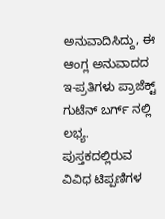ಅನುವಾದಿಸಿದ್ದು, ಈ ಆಂಗ್ಲ ಅನುವಾದದ ಇ-ಪ್ರತಿಗಳು ಪ್ರಾಜೆಕ್ಟ್ ಗುಟೆನ್ ಬರ್ಗ್ ನಲ್ಲಿ ಲಭ್ಯ.
ಪುಸ್ತಕದಲ್ಲಿರುವ ವಿವಿಧ ಟಿಪ್ಪಣಿಗಳ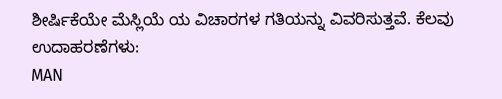ಶೀರ್ಷಿಕೆಯೇ ಮೆಸ್ಲಿಯೆ ಯ ವಿಚಾರಗಳ ಗತಿಯನ್ನು ವಿವರಿಸುತ್ತವೆ. ಕೆಲವು ಉದಾಹರಣೆಗಳು:
MAN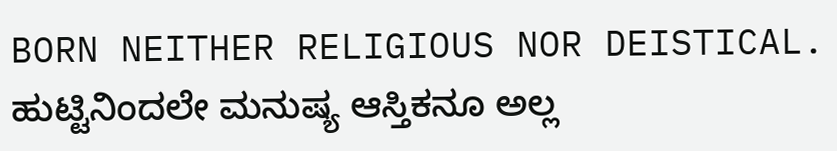BORN NEITHER RELIGIOUS NOR DEISTICAL. ಹುಟ್ಟಿನಿಂದಲೇ ಮನುಷ್ಯ ಆಸ್ತಿಕನೂ ಅಲ್ಲ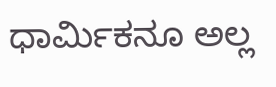ಧಾರ್ಮಿಕನೂ ಅಲ್ಲ